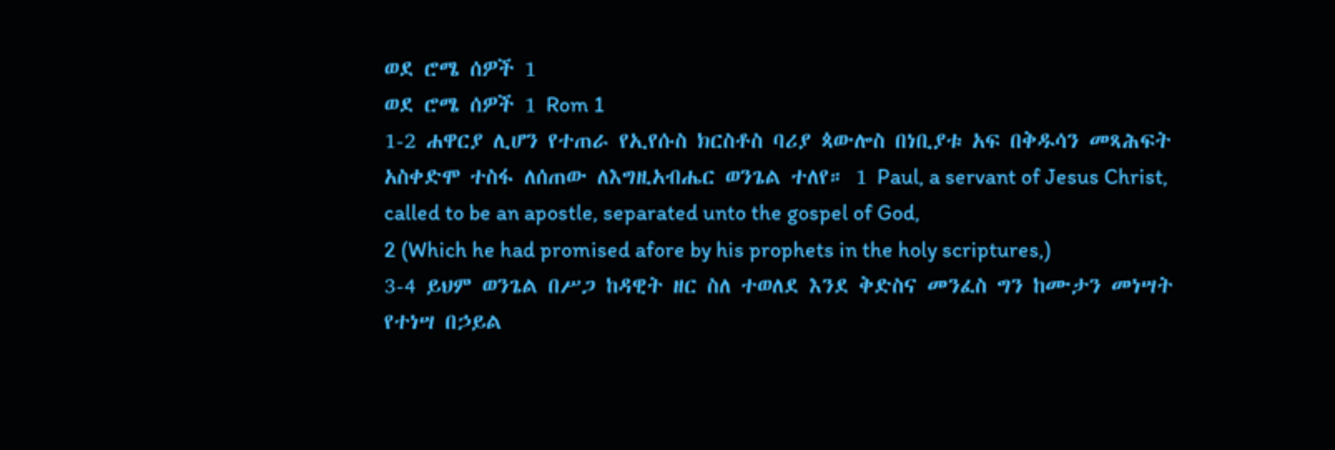ወደ ሮሜ ሰዎች 1
ወደ ሮሜ ሰዎች 1 Rom 1
1-2 ሐዋርያ ሊሆን የተጠራ የኢየሱስ ክርስቶስ ባሪያ ጳውሎስ በነቢያቱ አፍ በቅዱሳን መጻሕፍት አስቀድሞ ተስፋ ለሰጠው ለእግዚአብሔር ወንጌል ተለየ። 1 Paul, a servant of Jesus Christ, called to be an apostle, separated unto the gospel of God,
2 (Which he had promised afore by his prophets in the holy scriptures,)
3-4 ይህም ወንጌል በሥጋ ከዳዊት ዘር ስለ ተወለደ እንደ ቅድስና መንፈስ ግን ከሙታን መነሣት የተነሣ በኃይል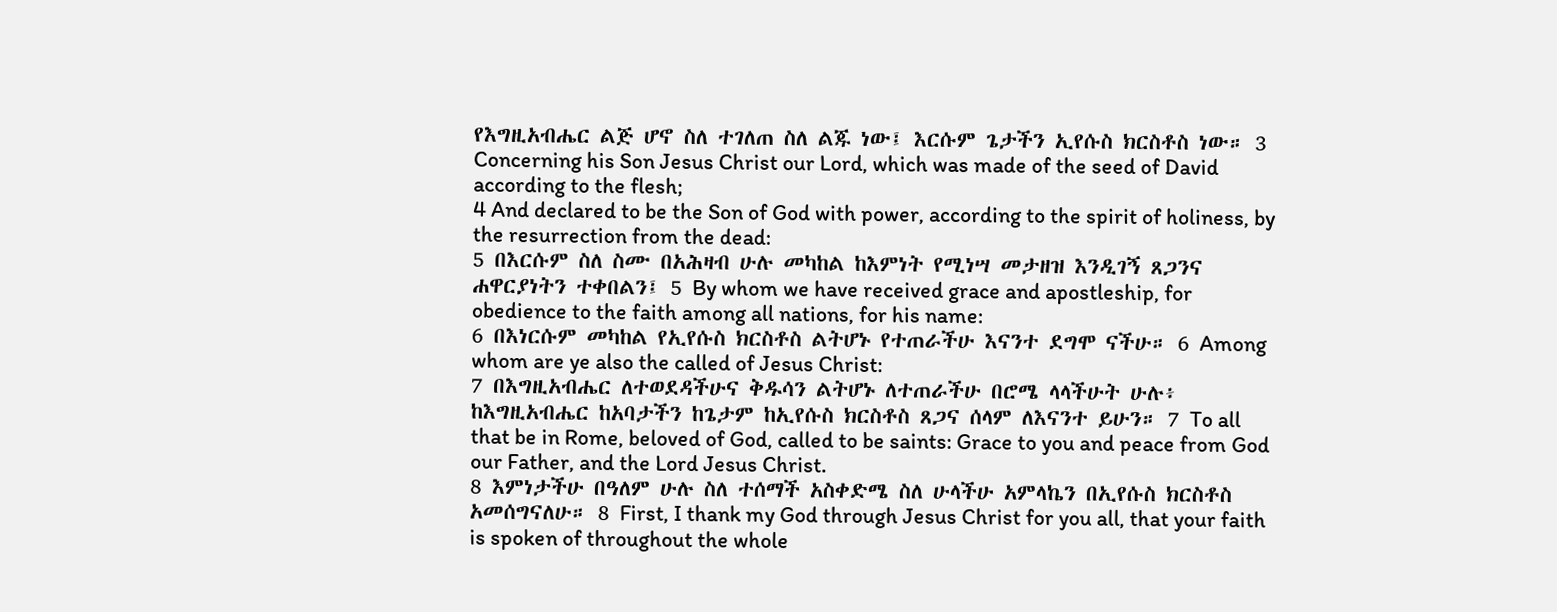የእግዚአብሔር ልጅ ሆኖ ስለ ተገለጠ ስለ ልጁ ነው፤ እርሱም ጌታችን ኢየሱስ ክርስቶስ ነው። 3 Concerning his Son Jesus Christ our Lord, which was made of the seed of David according to the flesh;
4 And declared to be the Son of God with power, according to the spirit of holiness, by the resurrection from the dead:
5 በእርሱም ስለ ስሙ በአሕዛብ ሁሉ መካከል ከእምነት የሚነሣ መታዘዝ እንዲገኝ ጸጋንና ሐዋርያነትን ተቀበልን፤ 5 By whom we have received grace and apostleship, for obedience to the faith among all nations, for his name:
6 በእነርሱም መካከል የኢየሱስ ክርስቶስ ልትሆኑ የተጠራችሁ እናንተ ደግሞ ናችሁ። 6 Among whom are ye also the called of Jesus Christ:
7 በእግዚአብሔር ለተወደዳችሁና ቅዱሳን ልትሆኑ ለተጠራችሁ በሮሜ ላላችሁት ሁሉ፥ ከእግዚአብሔር ከአባታችን ከጌታም ከኢየሱስ ክርስቶስ ጸጋና ሰላም ለእናንተ ይሁን። 7 To all that be in Rome, beloved of God, called to be saints: Grace to you and peace from God our Father, and the Lord Jesus Christ.
8 እምነታችሁ በዓለም ሁሉ ስለ ተሰማች አስቀድሜ ስለ ሁላችሁ አምላኬን በኢየሱስ ክርስቶስ አመሰግናለሁ። 8 First, I thank my God through Jesus Christ for you all, that your faith is spoken of throughout the whole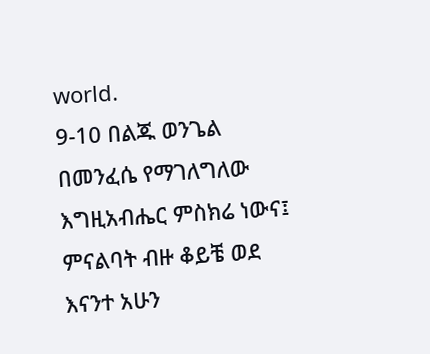world.
9-10 በልጁ ወንጌል በመንፈሴ የማገለግለው እግዚአብሔር ምስክሬ ነውና፤ ምናልባት ብዙ ቆይቼ ወደ እናንተ አሁን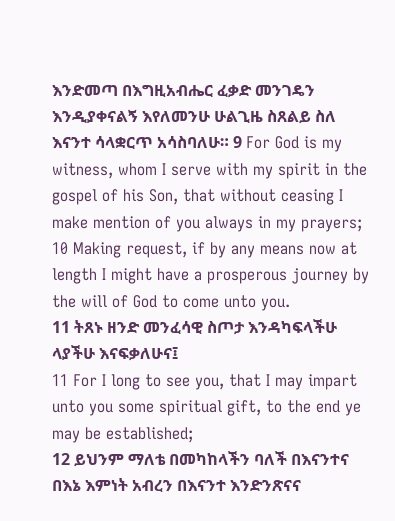እንድመጣ በእግዚአብሔር ፈቃድ መንገዴን እንዲያቀናልኝ እየለመንሁ ሁልጊዜ ስጸልይ ስለ እናንተ ሳላቋርጥ አሳስባለሁ። 9 For God is my witness, whom I serve with my spirit in the gospel of his Son, that without ceasing I make mention of you always in my prayers;
10 Making request, if by any means now at length I might have a prosperous journey by the will of God to come unto you.
11 ትጸኑ ዘንድ መንፈሳዊ ስጦታ እንዳካፍላችሁ ላያችሁ እናፍቃለሁና፤
11 For I long to see you, that I may impart unto you some spiritual gift, to the end ye may be established;
12 ይህንም ማለቴ በመካከላችን ባለች በእናንተና በእኔ እምነት አብረን በእናንተ እንድንጽናና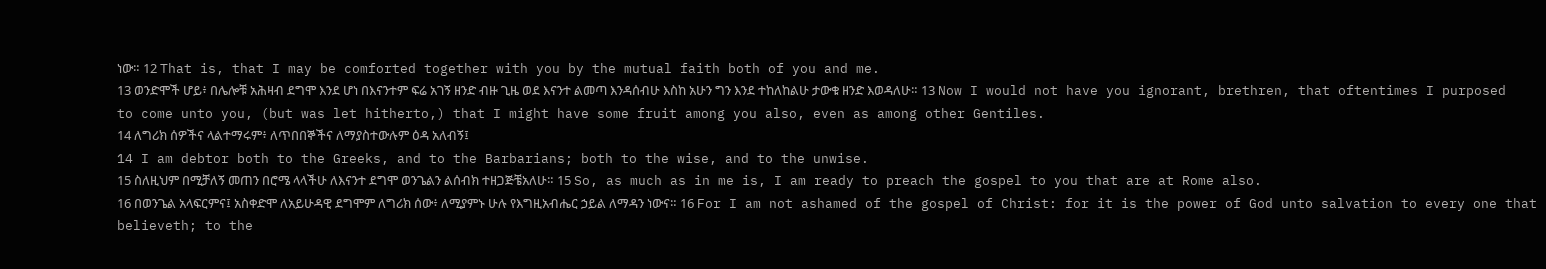ነው። 12 That is, that I may be comforted together with you by the mutual faith both of you and me.
13 ወንድሞች ሆይ፥ በሌሎቹ አሕዛብ ደግሞ እንደ ሆነ በእናንተም ፍሬ አገኝ ዘንድ ብዙ ጊዜ ወደ እናንተ ልመጣ እንዳሰብሁ እስከ አሁን ግን እንደ ተከለከልሁ ታውቁ ዘንድ እወዳለሁ። 13 Now I would not have you ignorant, brethren, that oftentimes I purposed to come unto you, (but was let hitherto,) that I might have some fruit among you also, even as among other Gentiles.
14 ለግሪክ ሰዎችና ላልተማሩም፥ ለጥበበኞችና ለማያስተውሉም ዕዳ አለብኝ፤
14 I am debtor both to the Greeks, and to the Barbarians; both to the wise, and to the unwise.
15 ስለዚህም በሚቻለኝ መጠን በሮሜ ላላችሁ ለእናንተ ደግሞ ወንጌልን ልሰብክ ተዘጋጅቼአለሁ። 15 So, as much as in me is, I am ready to preach the gospel to you that are at Rome also.
16 በወንጌል አላፍርምና፤ አስቀድሞ ለአይሁዳዊ ደግሞም ለግሪክ ሰው፥ ለሚያምኑ ሁሉ የእግዚአብሔር ኃይል ለማዳን ነውና። 16 For I am not ashamed of the gospel of Christ: for it is the power of God unto salvation to every one that believeth; to the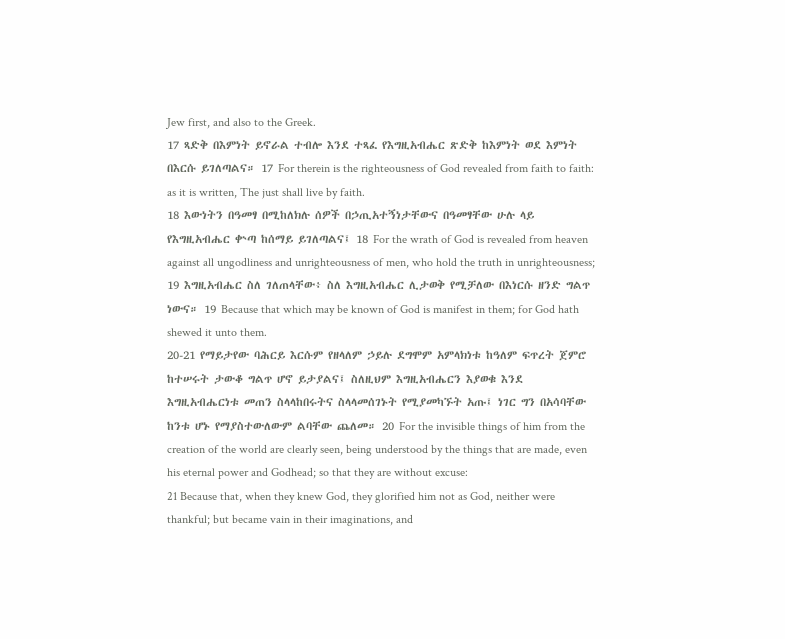Jew first, and also to the Greek.
17 ጻድቅ በእምነት ይኖራል ተብሎ እንደ ተጻፈ የእግዚአብሔር ጽድቅ ከእምነት ወደ እምነት በእርሱ ይገለጣልና። 17 For therein is the righteousness of God revealed from faith to faith: as it is written, The just shall live by faith.
18 እውነትን በዓመፃ በሚከለክሉ ሰዎች በኃጢአተኝነታቸውና በዓመፃቸው ሁሉ ላይ የእግዚአብሔር ቍጣ ከሰማይ ይገለጣልና፤ 18 For the wrath of God is revealed from heaven against all ungodliness and unrighteousness of men, who hold the truth in unrighteousness;
19 እግዚአብሔር ስለ ገለጠላቸው፥ ስለ እግዚአብሔር ሊታወቅ የሚቻለው በእነርሱ ዘንድ ግልጥ ነውና። 19 Because that which may be known of God is manifest in them; for God hath shewed it unto them.
20-21 የማይታየው ባሕርይ እርሱም የዘላለም ኃይሉ ደግሞም አምላክነቱ ከዓለም ፍጥረት ጀምሮ ከተሠሩት ታውቆ ግልጥ ሆኖ ይታያልና፤ ስለዚህም እግዚአብሔርን እያወቁ እንደ እግዚአብሔርነቱ መጠን ስላላከበሩትና ስላላመሰገኑት የሚያመካኙት አጡ፤ ነገር ግን በአሳባቸው ከንቱ ሆኑ የማያስተውለውም ልባቸው ጨለመ። 20 For the invisible things of him from the creation of the world are clearly seen, being understood by the things that are made, even his eternal power and Godhead; so that they are without excuse:
21 Because that, when they knew God, they glorified him not as God, neither were thankful; but became vain in their imaginations, and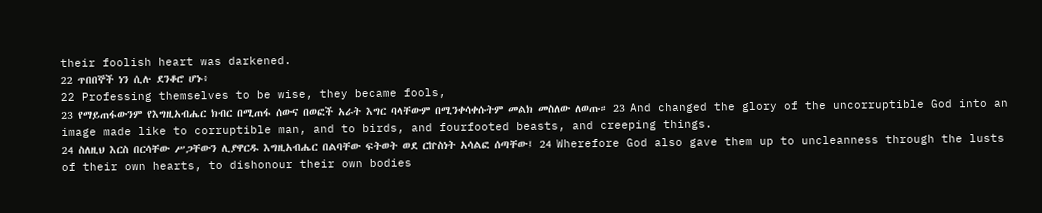their foolish heart was darkened.
22 ጥበበኞች ነን ሲሉ ደንቆሮ ሆኑ፥
22 Professing themselves to be wise, they became fools,
23 የማይጠፋውንም የእግዚአብሔር ክብር በሚጠፋ ሰውና በወፎች አራት እግር ባላቸውም በሚንቀሳቀሱትም መልክ መስለው ለወጡ። 23 And changed the glory of the uncorruptible God into an image made like to corruptible man, and to birds, and fourfooted beasts, and creeping things.
24 ስለዚህ እርስ በርሳቸው ሥጋቸውን ሊያዋርዱ እግዚአብሔር በልባቸው ፍትወት ወደ ርኵስነት አሳልፎ ሰጣቸው፤ 24 Wherefore God also gave them up to uncleanness through the lusts of their own hearts, to dishonour their own bodies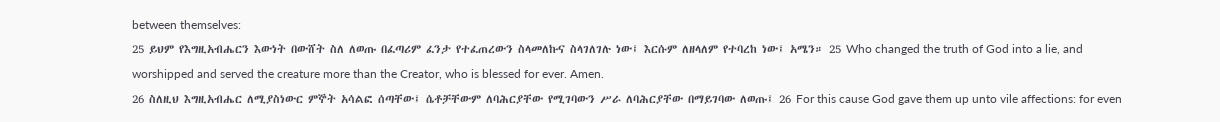between themselves:
25 ይህም የእግዚአብሔርን እውነት በውሸት ስለ ለወጡ በፈጣሪም ፈንታ የተፈጠረውን ስላመለኩና ስላገለገሉ ነው፤ እርሱም ለዘላለም የተባረከ ነው፤ አሜን። 25 Who changed the truth of God into a lie, and worshipped and served the creature more than the Creator, who is blessed for ever. Amen.
26 ስለዚህ እግዚአብሔር ለሚያስነውር ምኞት አሳልፎ ሰጣቸው፤ ሴቶቻቸውም ለባሕርያቸው የሚገባውን ሥራ ለባሕርያቸው በማይገባው ለወጡ፤ 26 For this cause God gave them up unto vile affections: for even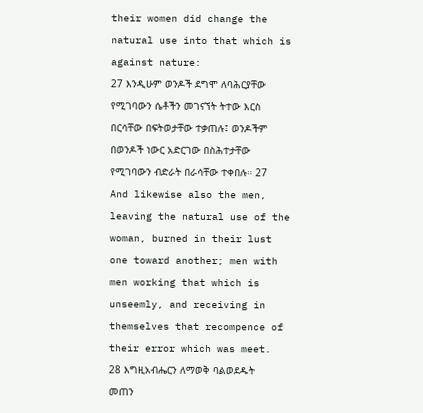their women did change the natural use into that which is against nature:
27 እንዲሁም ወንዶች ደግሞ ለባሕርያቸው የሚገባውን ሴቶችን መገናኘት ትተው እርስ በርሳቸው በፍትወታቸው ተቃጠሉ፤ ወንዶችም በወንዶች ነውር አድርገው በስሕተታቸው የሚገባውን ብድራት በራሳቸው ተቀበሉ። 27 And likewise also the men, leaving the natural use of the woman, burned in their lust one toward another; men with men working that which is unseemly, and receiving in themselves that recompence of their error which was meet.
28 እግዚአብሔርን ለማወቅ ባልወደዱት መጠን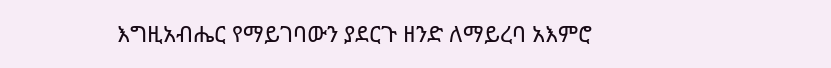እግዚአብሔር የማይገባውን ያደርጉ ዘንድ ለማይረባ አእምሮ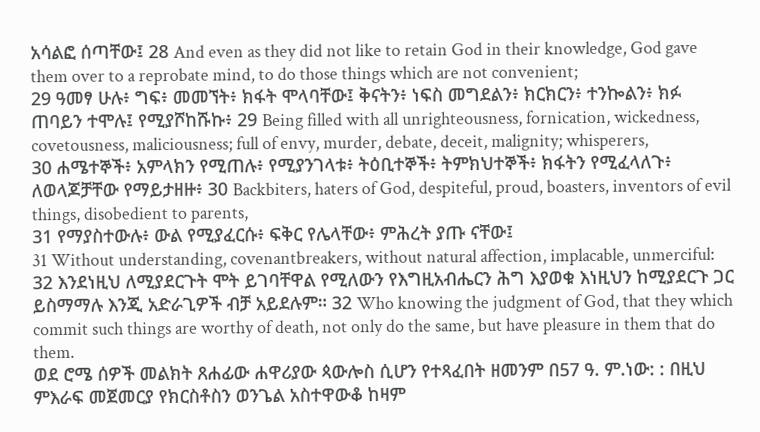አሳልፎ ሰጣቸው፤ 28 And even as they did not like to retain God in their knowledge, God gave them over to a reprobate mind, to do those things which are not convenient;
29 ዓመፃ ሁሉ፥ ግፍ፥ መመኘት፥ ክፋት ሞላባቸው፤ ቅናትን፥ ነፍስ መግደልን፥ ክርክርን፥ ተንኰልን፥ ክፉ ጠባይን ተሞሉ፤ የሚያሾከሹኩ፥ 29 Being filled with all unrighteousness, fornication, wickedness, covetousness, maliciousness; full of envy, murder, debate, deceit, malignity; whisperers,
30 ሐሜተኞች፥ አምላክን የሚጠሉ፥ የሚያንገላቱ፥ ትዕቢተኞች፥ ትምክህተኞች፥ ክፋትን የሚፈላለጉ፥ ለወላጆቻቸው የማይታዘዙ፥ 30 Backbiters, haters of God, despiteful, proud, boasters, inventors of evil things, disobedient to parents,
31 የማያስተውሉ፥ ውል የሚያፈርሱ፥ ፍቅር የሌላቸው፥ ምሕረት ያጡ ናቸው፤
31 Without understanding, covenantbreakers, without natural affection, implacable, unmerciful:
32 እንደነዚህ ለሚያደርጉት ሞት ይገባቸዋል የሚለውን የእግዚአብሔርን ሕግ እያወቁ እነዚህን ከሚያደርጉ ጋር ይስማማሉ እንጂ አድራጊዎች ብቻ አይደሉም። 32 Who knowing the judgment of God, that they which commit such things are worthy of death, not only do the same, but have pleasure in them that do them.
ወደ ሮሜ ሰዎች መልክት ጸሐፊው ሐዋሪያው ጳውሎስ ሲሆን የተጻፈበት ዘመንም በ57 ዓ. ም.ነው: : በዚህ ምእራፍ መጀመርያ የክርስቶስን ወንጌል አስተዋውቆ ከዛም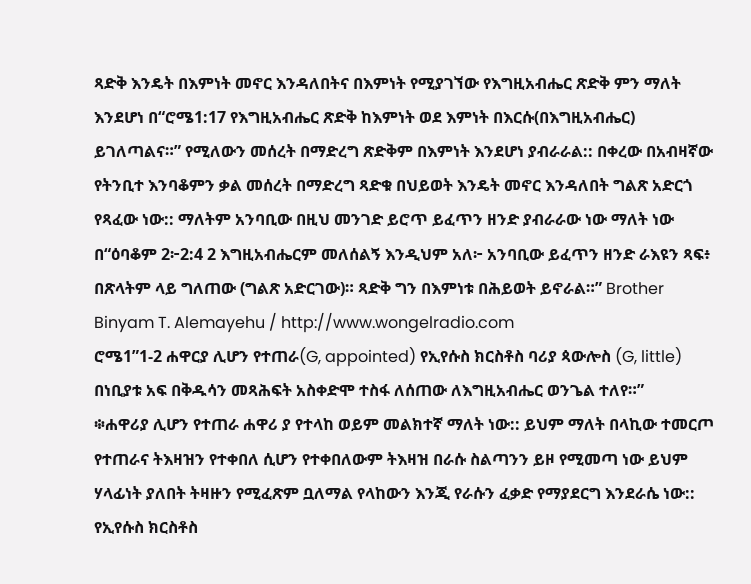ጻድቅ እንዴት በእምነት መኖር እንዳለበትና በእምነት የሚያገኘው የእግዚአብሔር ጽድቅ ምን ማለት እንደሆነ በ“ሮሜ1:17 የእግዚአብሔር ጽድቅ ከእምነት ወደ እምነት በእርሱ(በእግዚአብሔር) ይገለጣልና።” የሚለውን መሰረት በማድረግ ጽድቅም በእምነት እንደሆነ ያብራራል:: በቀረው በአብዛኛው የትንቢተ እንባቆምን ቃል መሰረት በማድረግ ጻድቁ በህይወት እንዴት መኖር እንዳለበት ግልጽ አድርጎ የጻፈው ነው:: ማለትም አንባቢው በዚህ መንገድ ይሮጥ ይፈጥን ዘንድ ያብራራው ነው ማለት ነው በ“ዕባቆም 2፦2:4 2 እግዚአብሔርም መለሰልኝ እንዲህም አለ፦ አንባቢው ይፈጥን ዘንድ ራእዩን ጻፍ፥ በጽላትም ላይ ግለጠው (ግልጽ አድርገው)። ጻድቅ ግን በእምነቱ በሕይወት ይኖራል።” Brother Binyam T. Alemayehu / http://www.wongelradio.com
ሮሜ1”1-2 ሐዋርያ ሊሆን የተጠራ(G, appointed) የኢየሱስ ክርስቶስ ባሪያ ጳውሎስ (G, little) በነቢያቱ አፍ በቅዱሳን መጻሕፍት አስቀድሞ ተስፋ ለሰጠው ለእግዚአብሔር ወንጌል ተለየ።”
፨ሐዋሪያ ሊሆን የተጠራ ሐዋሪ ያ የተላከ ወይም መልክተኛ ማለት ነው:: ይህም ማለት በላኪው ተመርጦ የተጠራና ትእዛዝን የተቀበለ ሲሆን የተቀበለውም ትእዛዝ በራሱ ስልጣንን ይዞ የሚመጣ ነው ይህም ሃላፊነት ያለበት ትዛዙን የሚፈጽም ቧለማል የላከውን እንጂ የራሱን ፈቃድ የማያደርግ እንደራሴ ነው:: የኢየሱስ ክርስቶስ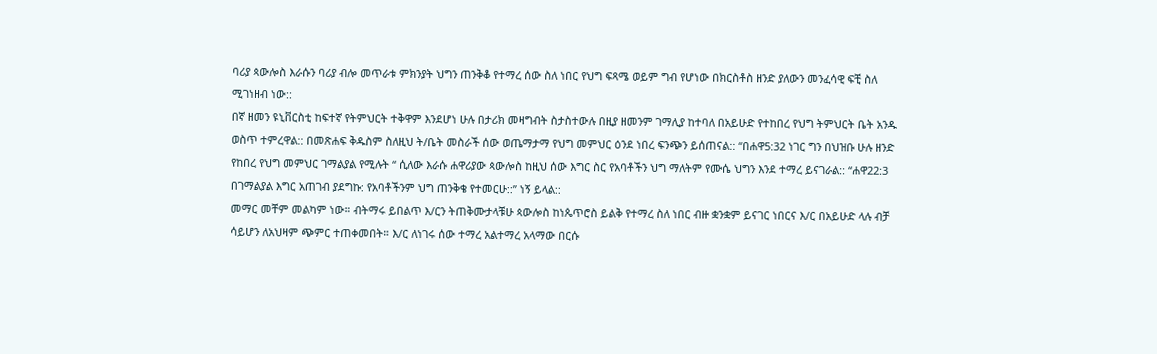ባሪያ ጳውሎስ እራሱን ባሪያ ብሎ መጥራቱ ምክንያት ህግን ጠንቅቆ የተማረ ሰው ስለ ነበር የህግ ፍጻሜ ወይም ግብ የሆነው በክርስቶስ ዘንድ ያለውን መንፈሳዊ ፍቺ ስለ ሚገነዘብ ነው::
በኛ ዘመን ዩኒቨርስቲ ከፍተኛ የትምህርት ተቅዋም እንደሆነ ሁሉ በታሪክ መዛግብት ስታስተውሉ በዚያ ዘመንም ገማሊያ ከተባለ በአይሁድ የተከበረ የህግ ትምህርት ቤት አንዱ ወስጥ ተምረዋል:: በመጽሐፍ ቅዱስም ስለዚህ ት/ቤት መስራች ሰው ወጤማታማ የህግ መምህር ዕንደ ነበረ ፍንጭን ይሰጠናል:: “በሐዋ5:32 ነገር ግን በህዝቡ ሁሉ ዘንድ የከበረ የህግ መምህር ገማልያል የሚሉት “ ሲለው እራሱ ሐዋሪያው ጳውሎስ ከዚህ ሰው እግር ስር የአባቶችን ህግ ማለትም የሙሴ ህግን እንደ ተማረ ይናገራል:: “ሐዋ22:3 በገማልያል እግር አጠገብ ያደግኩ: የአባቶችንም ህግ ጠንቅቄ የተመርሁ::” ነኝ ይላል::
መማር መቸም መልካም ነው። ብትማሩ ይበልጥ እ/ርን ትጠቅሙታላቹሁ ጳውሎስ ከነጴጥሮስ ይልቅ የተማረ ስለ ነበር ብዙ ቋንቋም ይናገር ነበርና እ/ር በአይሁድ ላሉ ብቻ ሳይሆን ለአህዛም ጭምር ተጠቀመበት። እ/ር ለነገሩ ሰው ተማረ አልተማረ አላማው በርሱ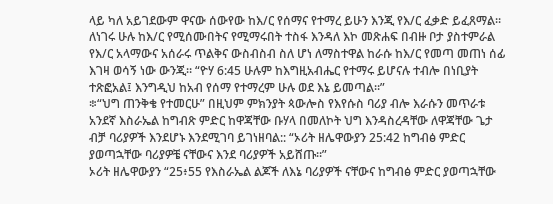ላይ ካለ አይገደውም ዋናው ሰውየው ከእ/ር የሰማና የተማረ ይሁን እንጂ የእ/ር ፈቃድ ይፈጸማል። ለነገሩ ሁሉ ከእ/ር የሚሰሙበትና የሚማሩበት ተስፋ እንዳለ እኮ መጽሐፍ በብዙ ቦታ ያስተምራል የእ/ር አላማውና አሰራሩ ጥልቅና ውስብስብ ስለ ሆነ ለማስተዋል ከራሱ ከእ/ር የመጣ መጠነ ሰፊ እገዛ ወሳኝ ነው ውንጂ። “ዮሃ 6:45 ሁሉም ከእግዚአብሔር የተማሩ ይሆናሉ ተብሎ በነቢያት ተጽፎአል፤ እንግዲህ ከአብ የሰማ የተማረም ሁሉ ወደ እኔ ይመጣል።”
፨“ህግ ጠንቅቄ የተመርሁ” በዚህም ምክንያት ጳውሎስ የእየሱስ ባሪያ ብሎ እራሱን መጥራቱ አንደኛ እስራኤል ከግብጽ ምድር ከዋጃቸው ቡሃላ በመለኮት ህግ እንዳስረዳቸው ለዋጃቸው ጌታ ብቻ ባሪያዎች እንደሆኑ እንደሚገባ ይገነዘባል:: “ኦሪት ዘሌዋውያን 25:42 ከግብፅ ምድር ያወጣኋቸው ባሪያዎቼ ናቸውና እንደ ባሪያዎች አይሸጡ።”
ኦሪት ዘሌዋውያን “25፥55 የእስራኤል ልጆች ለእኔ ባሪያዎች ናቸውና ከግብፅ ምድር ያወጣኋቸው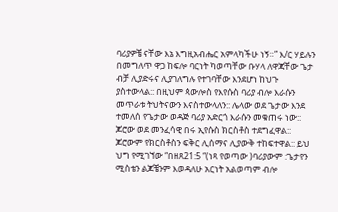ባሪያዎቼ ናቸው እኔ እግዚአብሔር አምላካችሁ ነኝ።” እ/ር ሃይሉን በመግለጥ ዋጋ ከፍሎ ባርነት ካወጣቸው ቡሃላ ለዋጃቸው ጌታ ብቻ ሊያድሩና ሊያገለግሉ የተገባቸው እንደሆነ ከህጉ ያስተውላል:: በዚህም ጳውሎስ የእየሱስ ባሪያ ብሎ እራሱን መጥራቱ ትህትናውን እናስተውላለን:: ሌላው ወደ ጌታው እንደ ተመለሰ የጌታው ወዳጅ ባሪያ አድርጎ እራሱን መቁጠሩ ነው:: ጆሮው ወደ መንፈሳዊ በሩ ኢየሱስ ክርስቶስ ተደግፈዋል:: ጆሮውም የክርስቶስን ፍቅር ሊሰማና ሊያውቅ ተከፍተዋል:: ይህ ህግ የሚገኘው “በዘጸ21:5 “(ነጻ የወጣው )ባሪያውም :ጌታየን ሚስቴን ልጆቼንም እወዳለሁ አርነት አልወጣም ብሎ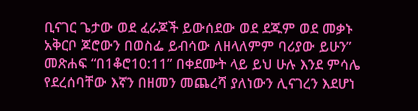ቢናገር ጌታው ወደ ፈራጆች ይውሰደው ወደ ደጁም ወደ መቃኑ አቅርቦ ጆሮውን በወስፌ ይብሳው ለዘላለምም ባሪያው ይሁን” መጽሐፍ “በ1ቆሮ10:11” በቀደሙት ላይ ይህ ሁሉ እንደ ምሳሌ የደረሰባቸው እኛን በዘመን መጨረሻ ያለነውን ሊናገረን እደሆነ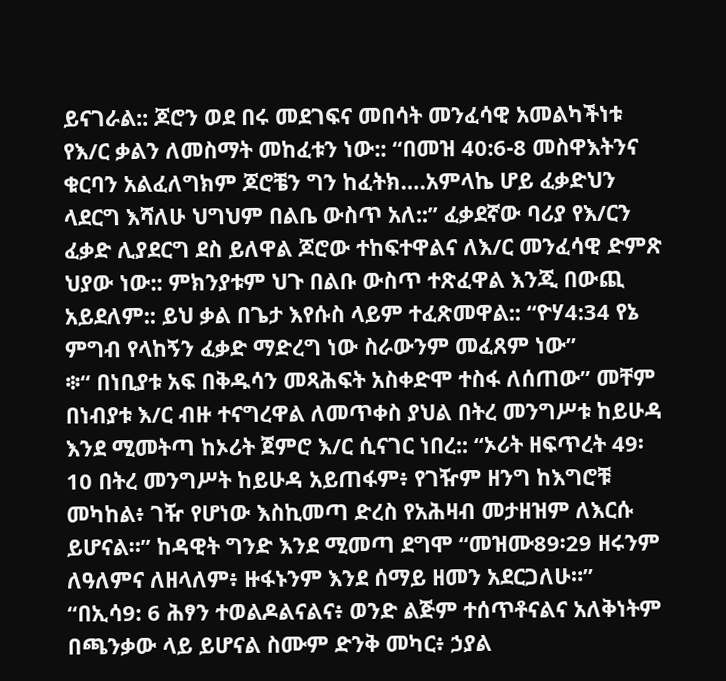ይናገራል:: ጆሮን ወደ በሩ መደገፍና መበሳት መንፈሳዊ አመልካችነቱ የእ/ር ቃልን ለመስማት መከፈቱን ነው:: “በመዝ 40:6-8 መስዋእትንና ቁርባን አልፈለግክም ጆሮቼን ግን ከፈትክ….አምላኬ ሆይ ፈቃድህን ላደርግ እሻለሁ ህግህም በልቤ ውስጥ አለ::” ፈቃደኛው ባሪያ የእ/ርን ፈቃድ ሊያደርግ ደስ ይለዋል ጆሮው ተከፍተዋልና ለእ/ር መንፈሳዊ ድምጽ ህያው ነው:: ምክንያቱም ህጉ በልቡ ውስጥ ተጽፈዋል እንጂ በውጪ አይደለም:: ይህ ቃል በጌታ እየሱስ ላይም ተፈጽመዋል:: “ዮሃ4:34 የኔ ምግብ የላከኝን ፈቃድ ማድረግ ነው ስራውንም መፈጸም ነው”
፨“ በነቢያቱ አፍ በቅዱሳን መጻሕፍት አስቀድሞ ተስፋ ለሰጠው” መቸም በነብያቱ እ/ር ብዙ ተናግረዋል ለመጥቀስ ያህል በትረ መንግሥቱ ከይሁዳ እንደ ሚመትጣ ከኦሪት ጀምሮ እ/ር ሲናገር ነበረ:: “ኦሪት ዘፍጥረት 49፡10 በትረ መንግሥት ከይሁዳ አይጠፋም፥ የገዥም ዘንግ ከእግሮቹ መካከል፥ ገዥ የሆነው እስኪመጣ ድረስ የአሕዛብ መታዘዝም ለእርሱ ይሆናል።” ከዳዊት ግንድ እንደ ሚመጣ ደግሞ “መዝሙ89፡29 ዘሩንም ለዓለምና ለዘላለም፥ ዙፋኑንም እንደ ሰማይ ዘመን አደርጋለሁ።” “በኢሳ9: 6 ሕፃን ተወልዶልናልና፥ ወንድ ልጅም ተሰጥቶናልና አለቅነትም በጫንቃው ላይ ይሆናል ስሙም ድንቅ መካር፥ ኃያል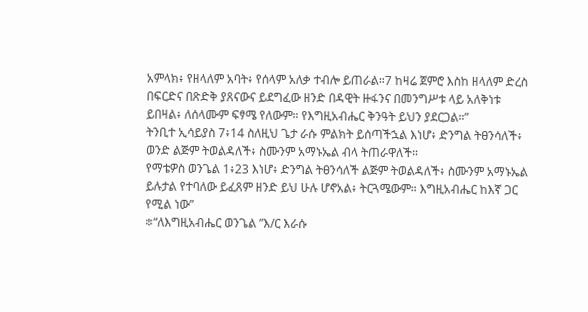አምላክ፥ የዘላለም አባት፥ የሰላም አለቃ ተብሎ ይጠራል።7 ከዛሬ ጀምሮ እስከ ዘላለም ድረስ በፍርድና በጽድቅ ያጸናውና ይደግፈው ዘንድ በዳዊት ዙፋንና በመንግሥቱ ላይ አለቅነቱ ይበዛል፥ ለሰላሙም ፍፃሜ የለውም። የእግዚአብሔር ቅንዓት ይህን ያደርጋል።”
ትንቢተ ኢሳይያስ 7፥14 ስለዚህ ጌታ ራሱ ምልክት ይሰጣችኋል እነሆ፥ ድንግል ትፀንሳለች፥ ወንድ ልጅም ትወልዳለች፥ ስሙንም አማኑኤል ብላ ትጠራዋለች።
የማቴዎስ ወንጌል 1፥23 እነሆ፥ ድንግል ትፀንሳለች ልጅም ትወልዳለች፥ ስሙንም አማኑኤል ይሉታል የተባለው ይፈጸም ዘንድ ይህ ሁሉ ሆኖአል፥ ትርጓሜውም። እግዚአብሔር ከእኛ ጋር የሚል ነው”
፨“ለእግዚአብሔር ወንጌል ”እ/ር እራሱ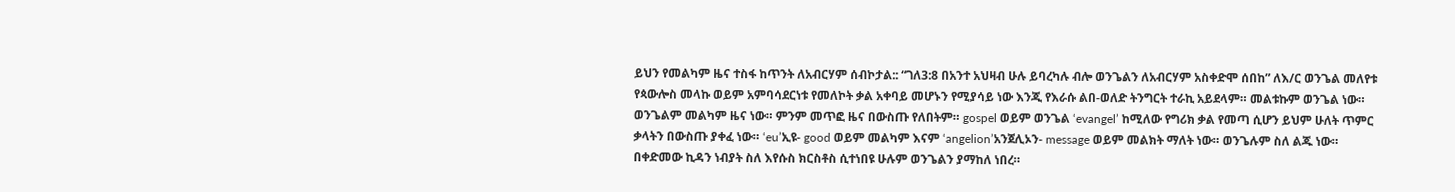ይህን የመልካም ዜና ተስፋ ከጥንት ለአብርሃም ሰብኮታል:: “ገለ3:8 በአንተ አህዛብ ሁሉ ይባረካሉ ብሎ ወንጌልን ለአብርሃም አስቀድሞ ሰበከ” ለእ/ር ወንጌል መለየቱ የጳውሎስ መላኩ ወይም አምባሳደርነቱ የመለኮት ቃል አቀባይ መሆኑን የሚያሳይ ነው እንጂ የእራሱ ልበ-ወለድ ትንግርት ተራኪ አይደላም። መልቱኩም ወንጌል ነው። ወንጌልም መልካም ዜና ነው። ምንም መጥፎ ዜና በውስጡ የለበትም። gospel ወይም ወንጌል ‘evangel’ ከሚለው የግሪክ ቃል የመጣ ሲሆን ይህም ሁለት ጥምር ቃላትን በውስጡ ያቀፈ ነው። ‘eu’ኢዩ- good ወይም መልካም እናም ‘angelion’አንጀሊኦን- message ወይም መልክት ማለት ነው። ወንጌሉም ስለ ልጁ ነው። በቀድመው ኪዳን ነብያት ስለ እየሱስ ክርስቶስ ሲተነበዩ ሁሉም ወንጌልን ያማከለ ነበረ።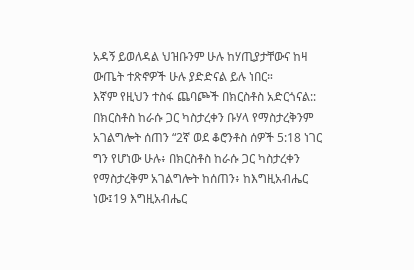አዳኝ ይወለዳል ህዝቡንም ሁሉ ከሃጢያታቸውና ከዛ ውጤት ተጽኖዎች ሁሉ ያድድናል ይሉ ነበር።
እኛም የዚህን ተስፋ ጨባጮች በክርስቶስ አድርጎናል:: በክርስቶስ ከራሱ ጋር ካስታረቀን ቡሃላ የማስታረቅንም አገልግሎት ሰጠን “2ኛ ወደ ቆሮንቶስ ሰዎች 5:18 ነገር ግን የሆነው ሁሉ፥ በክርስቶስ ከራሱ ጋር ካስታረቀን የማስታረቅም አገልግሎት ከሰጠን፥ ከእግዚአብሔር ነው፤19 እግዚአብሔር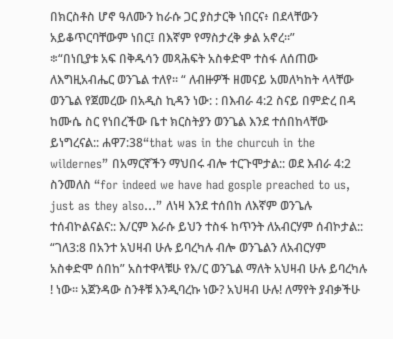በክርስቶስ ሆኖ ዓለሙን ከራሱ ጋር ያስታርቅ ነበርና፥ በደላቸውን አይቆጥርባቸውም ነበር፤ በእኛም የማስታረቅ ቃል አኖረ።”
፨“በነቢያቱ አፍ በቅዱሳን መጻሕፍት አስቀድሞ ተስፋ ለሰጠው ለእግዚአብሔር ወንጌል ተለየ። “ ለብዙዎች ዘመናይ አመለካከት ላላቸው ወንጌል የጀመረው በአዲስ ኪዳን ነው: : በእብራ 4:2 ስናይ በምድረ በዳ ከሙሴ ስር የነበረችው ቤተ ክርስትያን ወንጌል እንደ ተሰበከላቸው ይነግረናል:: ሐዋ7:38“that was in the churcuh in the wildernes” በአማርኛችን ማህበሩ ብሎ ተርጉሞታል:: ወደ እብራ 4:2 ስንመለስ “for indeed we have had gosple preached to us, just as they also…” ለነዛ እንደ ተሰበከ ለእኛም ወንጌሉ ተሰብኮልናልና:: እ/ርም እራሱ ይህን ተስፋ ከጥንት ለአብርሃም ሰብኮታል:: “ገለ3:8 በአንተ አህዛብ ሁሉ ይባረካሉ ብሎ ወንጌልን ለአብርሃም አስቀድሞ ሰበከ” አስተዋላቹሁ የእ/ር ወንጌል ማለት አህዛብ ሁሉ ይባረካሉ ! ነው። አጀንዳው ስንቶቹ እንዲባረኩ ነው? አህዛብ ሁሉ! ለማየት ያብቃችሁ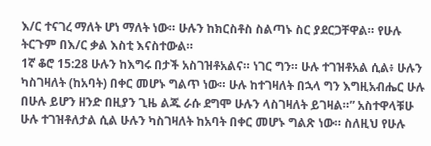እ/ር ተናገረ ማለት ሆነ ማለት ነው። ሁሉን ከክርስቶስ ስልጣኑ ስር ያደርጋቸዋል። የሁሉ ትርጉም በእ/ር ቃል እስቲ እናስተውል።
1ኛ ቆሮ 15:28 ሁሉን ከእግሩ በታች አስገዝቶአልና። ነገር ግን። ሁሉ ተገዝቶአል ሲል፥ ሁሉን ካስገዛለት (ከአባት) በቀር መሆኑ ግልጥ ነው። ሁሉ ከተገዛለት በኋላ ግን እግዚአብሔር ሁሉ በሁሉ ይሆን ዘንድ በዚያን ጊዜ ልጁ ራሱ ደግሞ ሁሉን ላስገዛለት ይገዛል።” አስተዋላቹሁ ሁሉ ተገዝቶለታል ሲል ሁሉን ካስገዛለት ከአባት በቀር መሆኑ ግልጽ ነው። ስለዚህ የሁሉ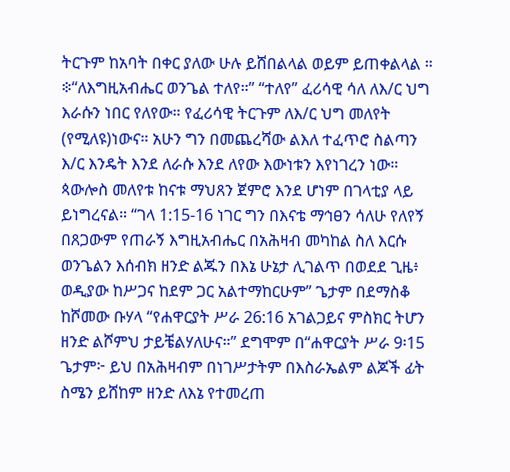ትርጉም ከአባት በቀር ያለው ሁሉ ይሸበልላል ወይም ይጠቀልላል ።
፨“ለእግዚአብሔር ወንጌል ተለየ።” “ተለየ” ፈሪሳዊ ሳለ ለእ/ር ህግ እራሱን ነበር የለየው። የፈሪሳዊ ትርጉም ለእ/ር ህግ መለየት (የሚለዩ)ነውና። አሁን ግን በመጨረሻው ልእለ ተፈጥሮ ስልጣን እ/ር እንዴት እንደ ለራሱ እንደ ለየው እውነቱን እየነገረን ነው። ጳውሎስ መለየቱ ከናቱ ማህጸን ጀምሮ እንደ ሆነም በገላቲያ ላይ ይነግረናል። “ገላ 1:15-16 ነገር ግን በእናቴ ማኅፀን ሳለሁ የለየኝ በጸጋውም የጠራኝ እግዚአብሔር በአሕዛብ መካከል ስለ እርሱ ወንጌልን እሰብክ ዘንድ ልጁን በእኔ ሁኔታ ሊገልጥ በወደደ ጊዜ፥ ወዲያው ከሥጋና ከደም ጋር አልተማከርሁም” ጌታም በደማስቆ ከሾመው ቡሃላ “የሐዋርያት ሥራ 26:16 አገልጋይና ምስክር ትሆን ዘንድ ልሾምህ ታይቼልሃለሁና።” ደግሞም በ“ሐዋርያት ሥራ 9፡15 ጌታም፦ ይህ በአሕዛብም በነገሥታትም በእስራኤልም ልጆች ፊት ስሜን ይሸከም ዘንድ ለእኔ የተመረጠ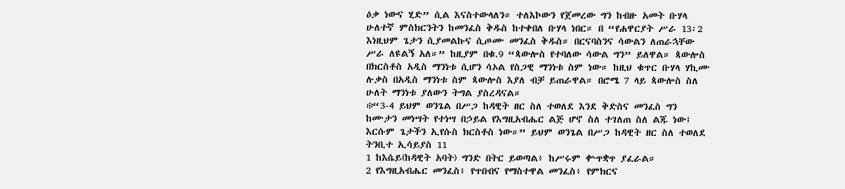ዕቃ ነውና ሂድ” ሲል እናስተውላለን። ተለእኮውን የጀመረው ግን ከብዙ አመት ቡሃላ ሁለተኛ ምስክርንትን ከመንፈስ ቅዱስ ከተቀበለ ቡሃላ ነበር። በ “የሐዋርያት ሥራ 13፡2 እነዚህም ጌታን ሲያመልኩና ሲጦሙ መንፈስ ቅዱስ። በርናባስንና ሳውልን ለጠራኋቸው ሥራ ለዩልኝ አለ።” ከዚያም በቁ.9 “ጳውሎስ የተባለው ሳውል ግን” ይለዋል። ጳውሎስ በክርስቶስ አዲስ ማንነቱ ሲሆን ሳኦል የስጋዊ ማንነቱ ስም ነው። ከዚህ ቁጥር ቡሃላ ሃኪሙ ሉቃስ በአዲስ ማንነቱ ስም ጳውሎስ እያለ ብቻ ይጠራዋል። በሮሜ 7 ላይ ጳውሎስ ስለ ሁለት ማንነቱ ያለውን ትግል ያስረዳናል።
፨“3-4 ይህም ወንጌል በሥጋ ከዳዊት ዘር ስለ ተወለደ እንደ ቅድስና መንፈስ ግን ከሙታን መነሣት የተነሣ በኃይል የእግዚአብሔር ልጅ ሆኖ ስለ ተገለጠ ስለ ልጁ ነው፤ እርሱም ጌታችን ኢየሱስ ክርስቶስ ነው።” ይህም ወንጌል በሥጋ ከዳዊት ዘር ስለ ተወለደ
ትንቢተ ኢሳይያስ 11
1 ከእሴይ(ከዳዊት አባት) ግንድ በትር ይወጣል፥ ከሥሩም ቍጥቋጥ ያፈራል።
2 የእግዚአብሔር መንፈስ፥ የጥበብና የማስተዋል መንፈስ፥ የምክርና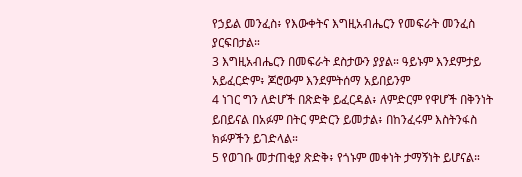የኃይል መንፈስ፥ የእውቀትና እግዚአብሔርን የመፍራት መንፈስ ያርፍበታል።
3 እግዚአብሔርን በመፍራት ደስታውን ያያል። ዓይኑም እንደምታይ አይፈርድም፥ ጆሮውም እንደምትሰማ አይበይንም
4 ነገር ግን ለድሆች በጽድቅ ይፈርዳል፥ ለምድርም የዋሆች በቅንነት ይበይናል በአፉም በትር ምድርን ይመታል፥ በከንፈሩም እስትንፋስ ክፉዎችን ይገድላል።
5 የወገቡ መታጠቂያ ጽድቅ፥ የጎኑም መቀነት ታማኝነት ይሆናል።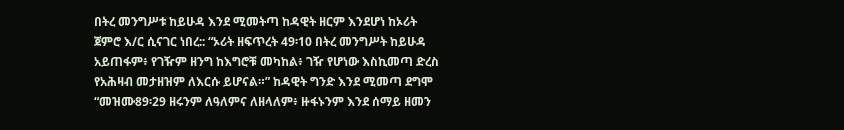በትረ መንግሥቱ ከይሁዳ እንደ ሚመትጣ ከዳዊት ዘርም እንደሆነ ከኦሪት ጀምሮ እ/ር ሲናገር ነበረ:: “ኦሪት ዘፍጥረት 49፡10 በትረ መንግሥት ከይሁዳ አይጠፋም፥ የገዥም ዘንግ ከእግሮቹ መካከል፥ ገዥ የሆነው እስኪመጣ ድረስ የአሕዛብ መታዘዝም ለእርሱ ይሆናል።” ከዳዊት ግንድ እንደ ሚመጣ ደግሞ “መዝሙ89፡29 ዘሩንም ለዓለምና ለዘላለም፥ ዙፋኑንም እንደ ሰማይ ዘመን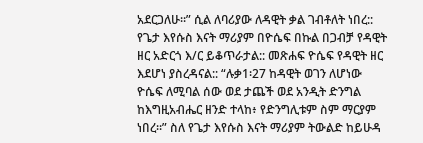አደርጋለሁ።” ሲል ለባሪያው ለዳዊት ቃል ገብቶለት ነበረ:: የጌታ እየሱስ እናት ማሪያም በዮሴፍ በኩል በጋብቻ የዳዊት ዘር አድርጎ እ/ር ይቆጥራታል:: መጽሐፍ ዮሴፍ የዳዊት ዘር እደሆነ ያስረዳናል:: “ሉቃ1፡27 ከዳዊት ወገን ለሆነው ዮሴፍ ለሚባል ሰው ወደ ታጨች ወደ አንዲት ድንግል ከእግዚአብሔር ዘንድ ተላከ፥ የድንግሊቱም ስም ማርያም ነበረ።” ስለ የጌታ እየሱስ እናት ማሪያም ትውልድ ከይሁዳ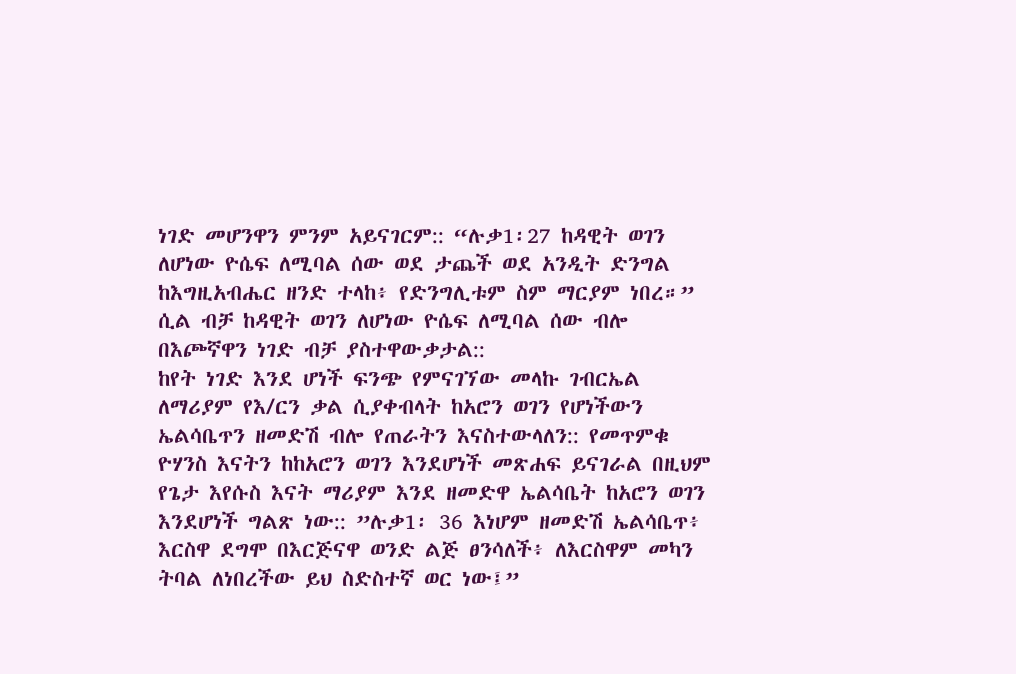ነገድ መሆንዋን ምንም አይናገርም:: “ሉቃ1፡27 ከዳዊት ወገን ለሆነው ዮሴፍ ለሚባል ሰው ወደ ታጨች ወደ አንዲት ድንግል ከእግዚአብሔር ዘንድ ተላከ፥ የድንግሊቱም ስም ማርያም ነበረ።” ሲል ብቻ ከዳዊት ወገን ለሆነው ዮሴፍ ለሚባል ሰው ብሎ በእጮኛዋን ነገድ ብቻ ያስተዋውቃታል::
ከየት ነገድ እንደ ሆነች ፍንጭ የምናገኘው መላኩ ገብርኤል ለማሪያም የእ/ርን ቃል ሲያቀብላት ከአሮን ወገን የሆነችውን ኤልሳቤጥን ዘመድሽ ብሎ የጠራትን እናስተውላለን:: የመጥምቁ ዮሃንስ እናትን ከከአሮን ወገን እንደሆነች መጽሐፍ ይናገራል በዚህም የጌታ እየሱስ እናት ማሪያም እንደ ዘመድዋ ኤልሳቤት ከአሮን ወገን እንደሆነች ግልጽ ነው:: ”ሉቃ1፡ 36 እነሆም ዘመድሽ ኤልሳቤጥ፥ እርስዋ ደግሞ በእርጅናዋ ወንድ ልጅ ፀንሳለች፥ ለእርስዋም መካን ትባል ለነበረችው ይህ ስድስተኛ ወር ነው፤”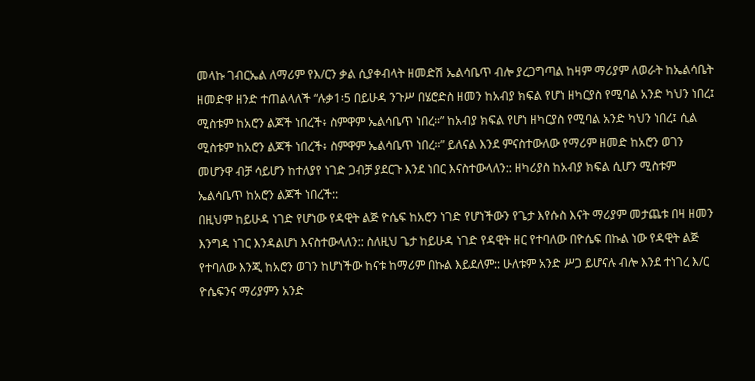መላኩ ገብርኤል ለማሪም የእ/ርን ቃል ሲያቀብላት ዘመድሽ ኤልሳቤጥ ብሎ ያረጋግጣል ከዛም ማሪያም ለወራት ከኤልሳቤት ዘመድዋ ዘንድ ተጠልላለች “ሉቃ1፡5 በይሁዳ ንጉሥ በሄሮድስ ዘመን ከአብያ ክፍል የሆነ ዘካርያስ የሚባል አንድ ካህን ነበረ፤ ሚስቱም ከአሮን ልጆች ነበረች፥ ስምዋም ኤልሳቤጥ ነበረ።” ከአብያ ክፍል የሆነ ዘካርያስ የሚባል አንድ ካህን ነበረ፤ ሲል ሚስቱም ከአሮን ልጆች ነበረች፥ ስምዋም ኤልሳቤጥ ነበረ።” ይለናል እንደ ምናስተውለው የማሪም ዘመድ ከአሮን ወገን መሆንዋ ብቻ ሳይሆን ከተለያየ ነገድ ጋብቻ ያደርጉ እንደ ነበር እናስተውላለን:: ዘካሪያስ ከአብያ ክፍል ሲሆን ሚስቱም ኤልሳቤጥ ከአሮን ልጆች ነበረች::
በዚህም ከይሁዳ ነገድ የሆነው የዳዊት ልጅ ዮሴፍ ከአሮን ነገድ የሆነችውን የጌታ እየሱስ እናት ማሪያም መታጨቱ በዛ ዘመን እንግዳ ነገር እንዳልሆነ እናስተውላለን:: ስለዚህ ጌታ ከይሁዳ ነገድ የዳዊት ዘር የተባለው በዮሴፍ በኩል ነው የዳዊት ልጅ የተባለው እንጂ ከአሮን ወገን ከሆነችው ከናቱ ከማሪም በኩል እይደለም:: ሁለቱም አንድ ሥጋ ይሆናሉ ብሎ እንደ ተነገረ እ/ር ዮሴፍንና ማሪያምን አንድ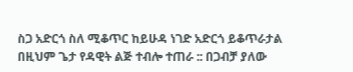ስጋ አድርጎ ስለ ሚቆጥር ከይሁዳ ነገድ አድርጎ ይቆጥራታል በዚህም ጌታ የዳዊት ልጅ ተብሎ ተጠራ :: በጋብቻ ያለው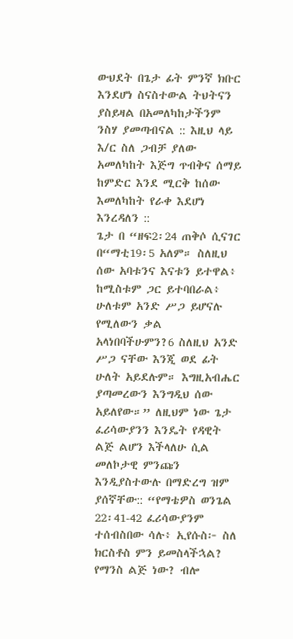ውህደት በጌታ ፊት ምንኛ ክቡር እንደሆነ ስናስተውል ትህትናን ያስይዛል በአመለካከታችንም ንስሃ ያመጣብናል :: እዚህ ላይ እ/ር ስለ ጋብቻ ያለው አመለካከት እጅግ ጥብቅና ሰማይ ከምድር እንደ ሚርቅ ከሰው እመለካከት የራቀ እደሆነ እንረዳለን ::
ጌታ በ “ዘፍ2፡24 ጠቅሶ ሲናገር በ“ማቲ19፡5 አለም። ስለዚህ ሰው አባቱንና እናቱን ይተዋል፥ ከሚስቱም ጋር ይተባበራል፥ ሁለቱም አንድ ሥጋ ይሆናሉ የሚለውን ቃል አላነበባችሁምን?6 ስለዚህ አንድ ሥጋ ናቸው እንጂ ወደ ፊት ሁለት አይደሉም። እግዚአብሔር ያጣመረውን እንግዲህ ሰው አይለየው።” ለዚህም ነው ጌታ ፈሪሳውያንን እንዴት የዳዊት ልጅ ልሆን እችላለሁ ሲል መለኮታዊ ምንጩን እንዲያስተውሉ በማድረግ ዝም ያሰኛቸው:: “የማቴዎስ ወንጌል 22፡41-42 ፈሪሳውያንም ተሰብስበው ሳሉ፥ ኢየሱስ፦ ስለ ክርስቶስ ምን ይመስላችኋል? የማንስ ልጅ ነው? ብሎ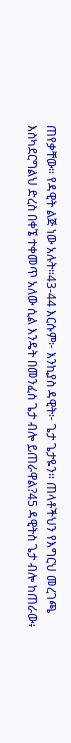ጠየቃቸው። የዳዊት ልጅ ነው አሉት።43-44 እርሱም፦ እንኪያስ ዳዊት፦ ጌታ ጌታዬን። ጠላቶችህን የእግርህ መረገጫ እስካደርግልህ ድረስ በቀኜ ተቀመጥ አለው ሲል እንዴት በመንፈስ ጌታ ብሎ ይጠራዋል?45 ዳዊትስ ጌታ ብሎ ከጠራው፥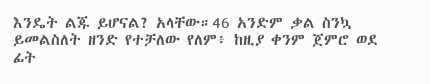እንዴት ልጁ ይሆናል? አላቸው።46 አንድም ቃል ስንኳ ይመልስለት ዘንድ የተቻለው የለም፥ ከዚያ ቀንም ጀምሮ ወደ ፊት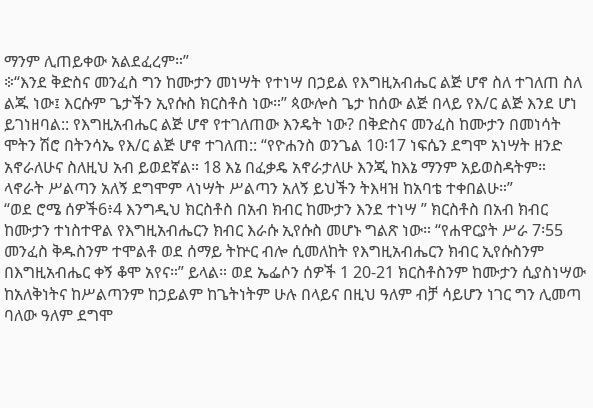ማንም ሊጠይቀው አልደፈረም።”
፨“እንደ ቅድስና መንፈስ ግን ከሙታን መነሣት የተነሣ በኃይል የእግዚአብሔር ልጅ ሆኖ ስለ ተገለጠ ስለ ልጁ ነው፤ እርሱም ጌታችን ኢየሱስ ክርስቶስ ነው።” ጳውሎስ ጌታ ከሰው ልጅ በላይ የእ/ር ልጅ እንደ ሆነ ይገነዘባል:: የእግዚአብሔር ልጅ ሆኖ የተገለጠው እንዴት ነው? በቅድስና መንፈስ ከሙታን በመነሳት ሞትን ሽሮ በትንሳኤ የእ/ር ልጅ ሆኖ ተገለጠ:: “የዮሐንስ ወንጌል 10፡17 ነፍሴን ደግሞ አነሣት ዘንድ አኖራለሁና ስለዚህ አብ ይወደኛል። 18 እኔ በፈቃዴ አኖራታለሁ እንጂ ከእኔ ማንም አይወስዳትም። ላኖራት ሥልጣን አለኝ ደግሞም ላነሣት ሥልጣን አለኝ ይህችን ትእዛዝ ከአባቴ ተቀበልሁ።”
“ወደ ሮሜ ሰዎች6፥4 እንግዲህ ክርስቶስ በአብ ክብር ከሙታን እንደ ተነሣ ” ክርስቶስ በአብ ክብር ከሙታን ተነስተዋል የእግዚአብሔርን ክብር እራሱ ኢየሱስ መሆኑ ግልጽ ነው። “የሐዋርያት ሥራ 7፡55 መንፈስ ቅዱስንም ተሞልቶ ወደ ሰማይ ትኵር ብሎ ሲመለከት የእግዚአብሔርን ክብር ኢየሱስንም በእግዚአብሔር ቀኝ ቆሞ አየና።” ይላል። ወደ ኤፌሶን ሰዎች 1 20-21 ክርስቶስንም ከሙታን ሲያስነሣው ከአለቅነትና ከሥልጣንም ከኃይልም ከጌትነትም ሁሉ በላይና በዚህ ዓለም ብቻ ሳይሆን ነገር ግን ሊመጣ ባለው ዓለም ደግሞ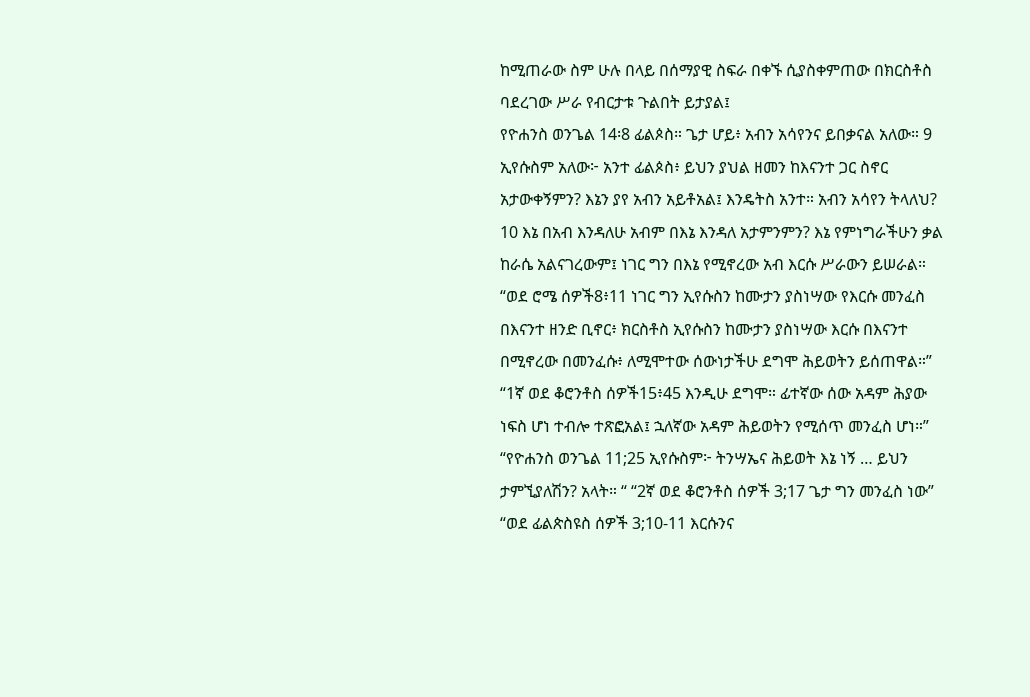ከሚጠራው ስም ሁሉ በላይ በሰማያዊ ስፍራ በቀኙ ሲያስቀምጠው በክርስቶስ ባደረገው ሥራ የብርታቱ ጉልበት ይታያል፤
የዮሐንስ ወንጌል 14፡8 ፊልጶስ። ጌታ ሆይ፥ አብን አሳየንና ይበቃናል አለው። 9 ኢየሱስም አለው፦ አንተ ፊልጶስ፥ ይህን ያህል ዘመን ከእናንተ ጋር ስኖር አታውቀኝምን? እኔን ያየ አብን አይቶአል፤ እንዴትስ አንተ። አብን አሳየን ትላለህ? 10 እኔ በአብ እንዳለሁ አብም በእኔ እንዳለ አታምንምን? እኔ የምነግራችሁን ቃል ከራሴ አልናገረውም፤ ነገር ግን በእኔ የሚኖረው አብ እርሱ ሥራውን ይሠራል።
“ወደ ሮሜ ሰዎች8፥11 ነገር ግን ኢየሱስን ከሙታን ያስነሣው የእርሱ መንፈስ በእናንተ ዘንድ ቢኖር፥ ክርስቶስ ኢየሱስን ከሙታን ያስነሣው እርሱ በእናንተ በሚኖረው በመንፈሱ፥ ለሚሞተው ሰውነታችሁ ደግሞ ሕይወትን ይሰጠዋል።” “1ኛ ወደ ቆሮንቶስ ሰዎች15፥45 እንዲሁ ደግሞ። ፊተኛው ሰው አዳም ሕያው ነፍስ ሆነ ተብሎ ተጽፎአል፤ ኋለኛው አዳም ሕይወትን የሚሰጥ መንፈስ ሆነ።” “የዮሐንስ ወንጌል 11;25 ኢየሱስም፦ ትንሣኤና ሕይወት እኔ ነኝ … ይህን ታምኚያለሽን? አላት። “ “2ኛ ወደ ቆሮንቶስ ሰዎች 3;17 ጌታ ግን መንፈስ ነው” “ወደ ፊልጵስዩስ ሰዎች 3;10-11 እርሱንና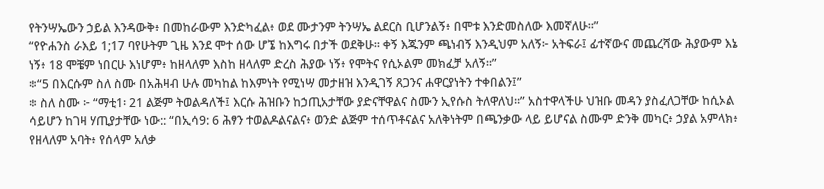የትንሣኤውን ኃይል እንዳውቅ፥ በመከራውም እንድካፈል፥ ወደ ሙታንም ትንሣኤ ልደርስ ቢሆንልኝ፥ በሞቱ እንድመስለው እመኛለሁ።”
“የዮሐንስ ራእይ 1;17 ባየሁትም ጊዜ እንደ ሞተ ሰው ሆኜ ከእግሩ በታች ወደቅሁ። ቀኝ እጁንም ጫነብኝ እንዲህም አለኝ፦ አትፍራ፤ ፊተኛውና መጨረሻው ሕያውም እኔ ነኝ፥ 18 ሞቼም ነበርሁ እነሆም፥ ከዘላለም እስከ ዘላለም ድረስ ሕያው ነኝ፥ የሞትና የሲኦልም መክፈቻ አለኝ።”
፨“5 በእርሱም ስለ ስሙ በአሕዛብ ሁሉ መካከል ከእምነት የሚነሣ መታዘዝ እንዲገኝ ጸጋንና ሐዋርያነትን ተቀበልን፤”
፨ ስለ ስሙ ፦ “ማቲ1፡ 21 ልጅም ትወልዳለች፤ እርሱ ሕዝቡን ከኃጢአታቸው ያድናቸዋልና ስሙን ኢየሱስ ትለዋለህ።” አስተዋላችሁ ህዝቡ መዳን ያስፈለጋቸው ከሲኦል ሳይሆን ከገዛ ሃጢያታቸው ነው:: “በኢሳ9: 6 ሕፃን ተወልዶልናልና፥ ወንድ ልጅም ተሰጥቶናልና አለቅነትም በጫንቃው ላይ ይሆናል ስሙም ድንቅ መካር፥ ኃያል አምላክ፥ የዘላለም አባት፥ የሰላም አለቃ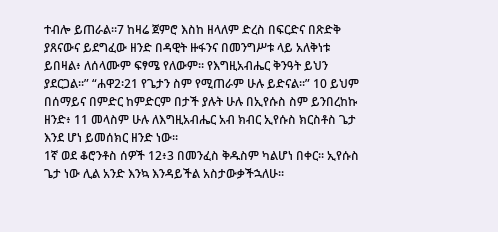ተብሎ ይጠራል።7 ከዛሬ ጀምሮ እስከ ዘላለም ድረስ በፍርድና በጽድቅ ያጸናውና ይደግፈው ዘንድ በዳዊት ዙፋንና በመንግሥቱ ላይ አለቅነቱ ይበዛል፥ ለሰላሙም ፍፃሜ የለውም። የእግዚአብሔር ቅንዓት ይህን ያደርጋል።” “ሐዋ2፡21 የጌታን ስም የሚጠራም ሁሉ ይድናል።” 10 ይህም በሰማይና በምድር ከምድርም በታች ያሉት ሁሉ በኢየሱስ ስም ይንበረከኩ ዘንድ፥ 11 መላስም ሁሉ ለእግዚአብሔር አብ ክብር ኢየሱስ ክርስቶስ ጌታ እንደ ሆነ ይመሰክር ዘንድ ነው።
1ኛ ወደ ቆሮንቶስ ሰዎች 12፥3 በመንፈስ ቅዱስም ካልሆነ በቀር። ኢየሱስ ጌታ ነው ሊል አንድ እንኳ እንዳይችል አስታውቃችኋለሁ።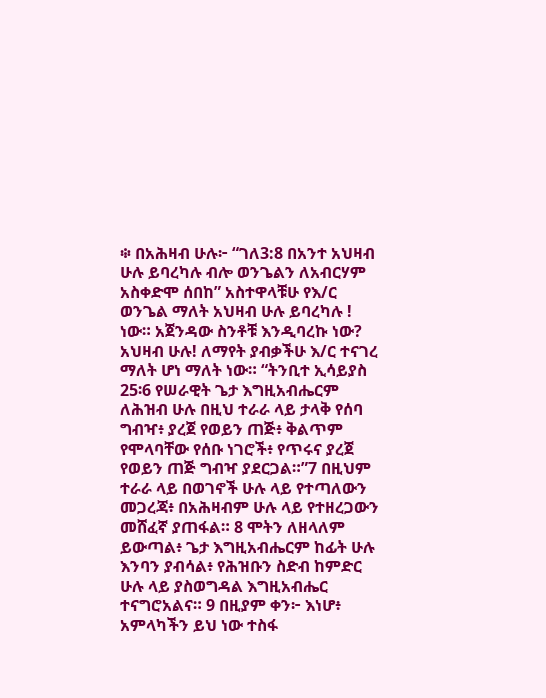፨ በአሕዛብ ሁሉ፦ “ገለ3:8 በአንተ አህዛብ ሁሉ ይባረካሉ ብሎ ወንጌልን ለአብርሃም አስቀድሞ ሰበከ” አስተዋላቹሁ የእ/ር ወንጌል ማለት አህዛብ ሁሉ ይባረካሉ ! ነው። አጀንዳው ስንቶቹ እንዲባረኩ ነው? አህዛብ ሁሉ! ለማየት ያብቃችሁ እ/ር ተናገረ ማለት ሆነ ማለት ነው። “ትንቢተ ኢሳይያስ 25፡6 የሠራዊት ጌታ እግዚአብሔርም ለሕዝብ ሁሉ በዚህ ተራራ ላይ ታላቅ የሰባ ግብዣ፥ ያረጀ የወይን ጠጅ፥ ቅልጥም የሞላባቸው የሰቡ ነገሮች፥ የጥሩና ያረጀ የወይን ጠጅ ግብዣ ያደርጋል።”7 በዚህም ተራራ ላይ በወገኖች ሁሉ ላይ የተጣለውን መጋረጃ፥ በአሕዛብም ሁሉ ላይ የተዘረጋውን መሸፈኛ ያጠፋል። 8 ሞትን ለዘላለም ይውጣል፥ ጌታ እግዚአብሔርም ከፊት ሁሉ እንባን ያብሳል፥ የሕዝቡን ስድብ ከምድር ሁሉ ላይ ያስወግዳል እግዚአብሔር ተናግሮአልና። 9 በዚያም ቀን፦ እነሆ፥ አምላካችን ይህ ነው ተስፋ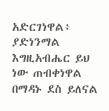አድርገነዋል፥ ያድነንማል እግዚአብሔር ይህ ነው ጠብቀነዋል በማዳኑ ደስ ይለናል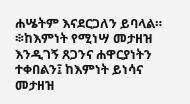ሐሤትም እናደርጋለን ይባላል።
፨ከእምነት የሚነሣ መታዘዝ እንዲገኝ ጸጋንና ሐዋርያነትን ተቀበልን፤ ከእምነት ይነሳና መታዘዝ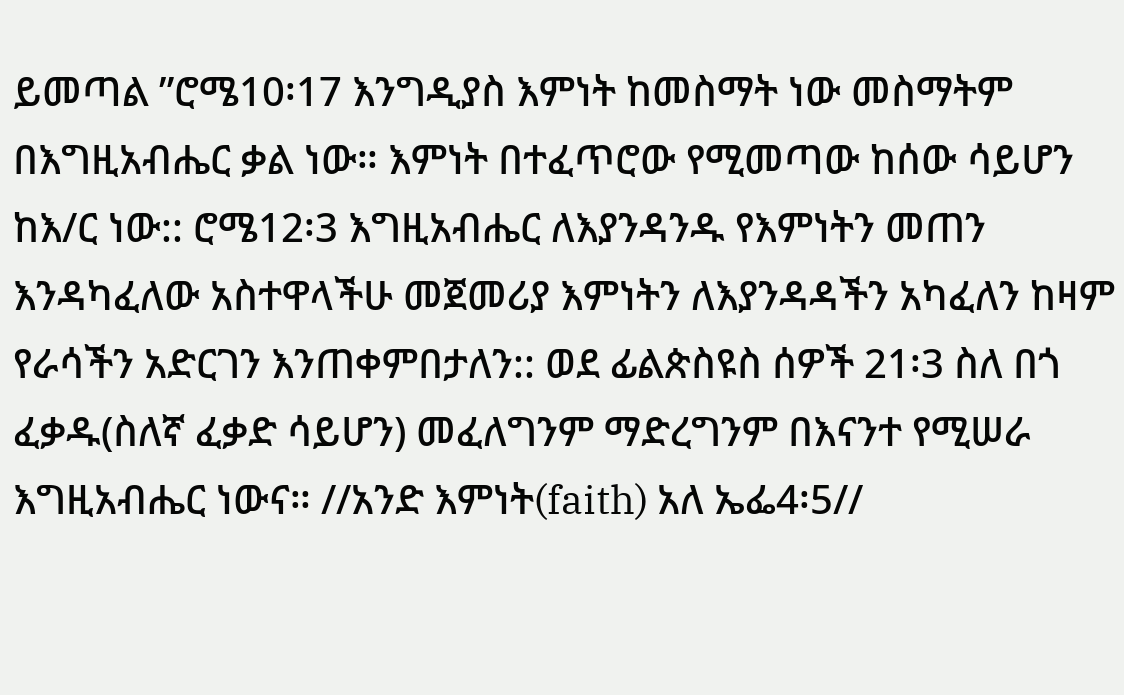ይመጣል ”ሮሜ10፡17 እንግዲያስ እምነት ከመስማት ነው መስማትም በእግዚአብሔር ቃል ነው። እምነት በተፈጥሮው የሚመጣው ከሰው ሳይሆን ከእ/ር ነው:: ሮሜ12፡3 እግዚአብሔር ለእያንዳንዱ የእምነትን መጠን እንዳካፈለው አስተዋላችሁ መጀመሪያ እምነትን ለእያንዳዳችን አካፈለን ከዛም የራሳችን አድርገን እንጠቀምበታለን:: ወደ ፊልጵስዩስ ሰዎች 21፡3 ስለ በጎ ፈቃዱ(ስለኛ ፈቃድ ሳይሆን) መፈለግንም ማድረግንም በእናንተ የሚሠራ እግዚአብሔር ነውና። //አንድ እምነት(faith) አለ ኤፌ4፡5//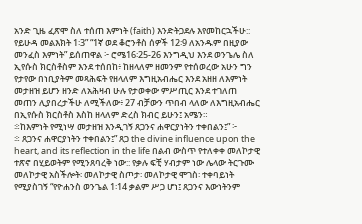አንድ ጊዜ ፈጽሞ ስለ ተሰጠ እምነት (faith) እንድትጋደሉ እየመከርኋችሁ:: የይሁዳ መልእክት 1፡3” “1ኛ ወደ ቆሮንቶስ ሰዎች 12፡9 ለአንዱም በዚያው መንፈስ እምነት” ይሰጠዋል ፦ ሮሜ16፡25-26 እንግዲህ እንደ ወንጌሌ ስለ ኢየሱስ ክርስቶስም እንደ ተሰበከ፥ ከዘላለም ዘመንም የተሰወረው አሁን ግን የታየው በነቢያትም መጻሕፍት የዘላለም እግዚአብሔር እንደ አዘዘ ለእምነት መታዘዝ ይሆን ዘንድ ለአሕዛብ ሁሉ የታወቀው ምሥጢር እንደ ተገለጠ መጠን ሊያበረታችሁ ለሚችለው፥ 27 ብቻውን ጥበብ ላለው ለእግዚአብሔር በኢየሱስ ክርስቶስ እስከ ዘላለም ድረስ ክብር ይሁን፤ አሜን።
፨ከእምነት የሚነሣ መታዘዝ እንዲገኝ ጸጋንና ሐዋርያነትን ተቀበልን፤” ፦
፨ ጸጋንና ሐዋርያነትን ተቀበልን፤” ጸጋ the divine influence upon the heart, and its reflection in the life በልብ ውስጥ የተለቀቀ መለኮታዊ ተጽኖ በሂይወትም የሚንጸባረቅ ነው:: የቃሉ ፍቺ ሃብታም ነው ሌላው ትርጉሙ መለኮታዊ አስችሎት፡ መለኮታዊ ስጦታ፡ መለኮታዊ ሞገስ፡ ተቀባይነት የሚያስገኝ “የዮሐንስ ወንጌል 1፡14 ቃልም ሥጋ ሆነ፤ ጸጋንና እውነትንም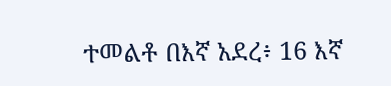ተመልቶ በእኛ አደረ፥ 16 እኛ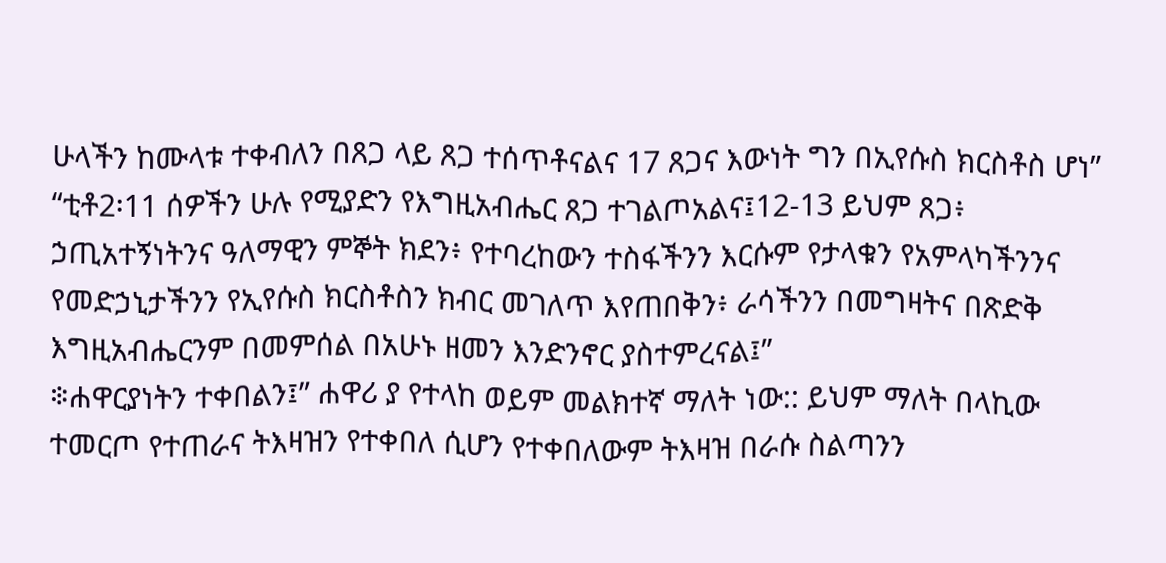ሁላችን ከሙላቱ ተቀብለን በጸጋ ላይ ጸጋ ተሰጥቶናልና 17 ጸጋና እውነት ግን በኢየሱስ ክርስቶስ ሆነ” “ቲቶ2፡11 ሰዎችን ሁሉ የሚያድን የእግዚአብሔር ጸጋ ተገልጦአልና፤12-13 ይህም ጸጋ፥ ኃጢአተኝነትንና ዓለማዊን ምኞት ክደን፥ የተባረከውን ተስፋችንን እርሱም የታላቁን የአምላካችንንና የመድኃኒታችንን የኢየሱስ ክርስቶስን ክብር መገለጥ እየጠበቅን፥ ራሳችንን በመግዛትና በጽድቅ እግዚአብሔርንም በመምሰል በአሁኑ ዘመን እንድንኖር ያስተምረናል፤”
፨ሐዋርያነትን ተቀበልን፤” ሐዋሪ ያ የተላከ ወይም መልክተኛ ማለት ነው:: ይህም ማለት በላኪው ተመርጦ የተጠራና ትእዛዝን የተቀበለ ሲሆን የተቀበለውም ትእዛዝ በራሱ ስልጣንን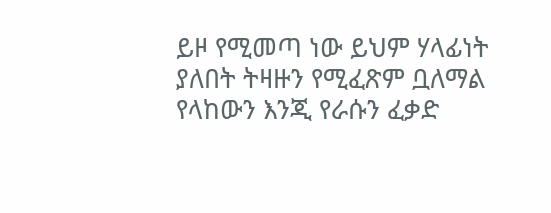ይዞ የሚመጣ ነው ይህም ሃላፊነት ያለበት ትዛዙን የሚፈጽም ቧለማል የላከውን እንጂ የራሱን ፈቃድ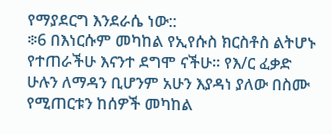የማያደርግ እንደራሴ ነው::
፨6 በእነርሱም መካከል የኢየሱስ ክርስቶስ ልትሆኑ የተጠራችሁ እናንተ ደግሞ ናችሁ። የእ/ር ፈቃድ ሁሉን ለማዳን ቢሆንም አሁን እያዳነ ያለው በስሙ የሚጠርቱን ከሰዎች መካከል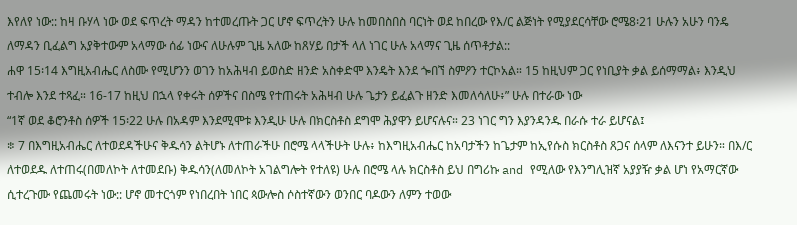እየለየ ነው:: ከዛ ቡሃላ ነው ወደ ፍጥረት ማዳን ከተመረጡት ጋር ሆኖ ፍጥረትን ሁሉ ከመበስበስ ባርነት ወደ ከበረው የእ/ር ልጅነት የሚያደርሳቸው ሮሜ8፡21 ሁሉን አሁን ባንዴ ለማዳን ቢፈልግ አያቅተውም አላማው ሰፊ ነውና ለሁሉም ጊዜ አለው ከጸሃይ በታች ላለ ነገር ሁሉ አላማና ጊዜ ሰጥቶታል::
ሐዋ 15፡14 እግዚአብሔር ለስሙ የሚሆንን ወገን ከአሕዛብ ይወስድ ዘንድ አስቀድሞ እንዴት እንደ ጐበኘ ስምዖን ተርኮአል። 15 ከዚህም ጋር የነቢያት ቃል ይሰማማል፥ እንዲህ ተብሎ እንደ ተጻፈ። 16-17 ከዚህ በኋላ የቀሩት ሰዎችና በስሜ የተጠሩት አሕዛብ ሁሉ ጌታን ይፈልጉ ዘንድ እመለሳለሁ፥” ሁሉ በተራው ነው
“1ኛ ወደ ቆሮንቶስ ሰዎች 15፡22 ሁሉ በአዳም እንደሚሞቱ እንዲሁ ሁሉ በክርስቶስ ደግሞ ሕያዋን ይሆናሉና። 23 ነገር ግን እያንዳንዱ በራሱ ተራ ይሆናል፤
፨ 7 በእግዚአብሔር ለተወደዳችሁና ቅዱሳን ልትሆኑ ለተጠራችሁ በሮሜ ላላችሁት ሁሉ፥ ከእግዚአብሔር ከአባታችን ከጌታም ከኢየሱስ ክርስቶስ ጸጋና ሰላም ለእናንተ ይሁን። በእ/ር ለተወደዱ ለተጠሩ(በመለኮት ለተመደቡ) ቅዱሳን(ለመለኮት አገልግሎት የተለዩ) ሁሉ በሮሜ ላሉ ክርስቶስ ይህ በግሪኩ and የሚለው የእንግሊዝኛ አያያዥ ቃል ሆነ የአማርኛው ሲተረጉሙ የጨመሩት ነው:: ሆኖ መተርጎም የነበረበት ነበር ጳውሎስ ሶስተኛውን ወንበር ባዶውን ለምን ተወው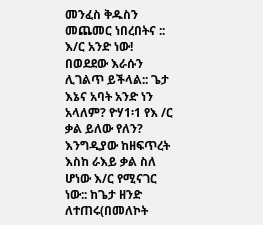መንፈስ ቅዱስን መጨመር ነበረበትና :: እ/ር አንድ ነው! በወደደው እራሱን ሊገልጥ ይችላል:: ጌታ እኔና አባት አንድ ነን አላለም? ዮሃ1፡1 የእ /ር ቃል ይለው የለን? እንግዲያው ከዘፍጥረት እስከ ራእይ ቃል ስለ ሆነው እ/ር የሚናገር ነው:: ከጌታ ዘንድ ለተጠሩ(በመለኮት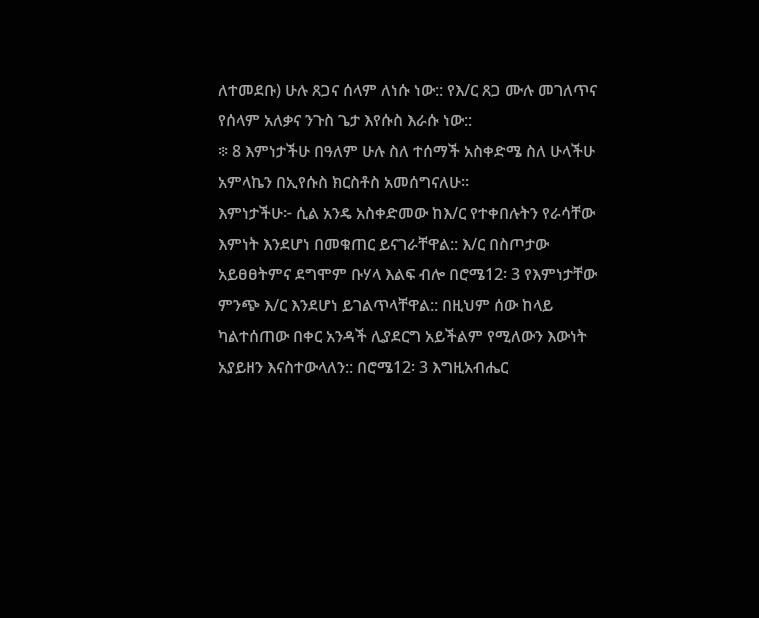ለተመደቡ) ሁሉ ጸጋና ሰላም ለነሱ ነው:: የእ/ር ጸጋ ሙሉ መገለጥና የሰላም አለቃና ንጉስ ጌታ እየሱስ እራሱ ነው::
፨ 8 እምነታችሁ በዓለም ሁሉ ስለ ተሰማች አስቀድሜ ስለ ሁላችሁ አምላኬን በኢየሱስ ክርስቶስ አመሰግናለሁ።
እምነታችሁ፦ ሲል አንዴ አስቀድመው ከእ/ር የተቀበሉትን የራሳቸው እምነት እንደሆነ በመቁጠር ይናገራቸዋል:: እ/ር በስጦታው አይፀፀትምና ደግሞም ቡሃላ እልፍ ብሎ በሮሜ12፡ 3 የእምነታቸው ምንጭ እ/ር እንደሆነ ይገልጥላቸዋል:: በዚህም ሰው ከላይ ካልተሰጠው በቀር አንዳች ሊያደርግ አይችልም የሚለውን እውነት አያይዘን እናስተውላለን:: በሮሜ12፡ 3 እግዚአብሔር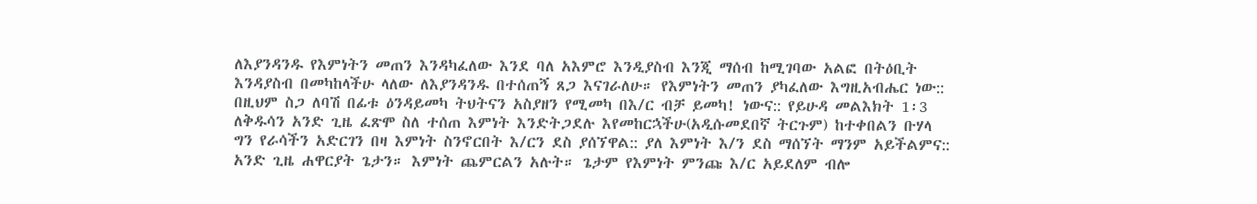ለእያንዳንዱ የእምነትን መጠን እንዳካፈለው እንደ ባለ አእምሮ እንዲያስብ እንጂ ማሰብ ከሚገባው አልፎ በትዕቢት እንዳያስብ በመካከላችሁ ላለው ለእያንዳንዱ በተሰጠኝ ጸጋ እናገራለሁ። የእምነትን መጠን ያካፈለው እግዚአብሔር ነው:: በዚህም ስጋ ለባሽ በፊቱ ዕንዳይመካ ትህትናን አስያዘን የሚመካ በእ/ር ብቻ ይመካ! ነውና:: የይሁዳ መልእክት 1፡3 ለቅዱሳን አንድ ጊዜ ፈጽሞ ስለ ተሰጠ እምነት እንድትጋደሉ እየመከርኋችሁ(አዲሱመደበኛ ትርጉም) ከተቀበልን ቡሃላ ግን የራሳችን አድርገን በዛ እምነት ስንኖርበት እ/ርን ደስ ያሰኘዋል:: ያለ እምነት እ/ን ደስ ማሰኘት ማንም አይችልምና::
አንድ ጊዜ ሐዋርያት ጌታን። እምነት ጨምርልን አሉት። ጌታም የእምነት ምንጩ እ/ር አይደለም ብሎ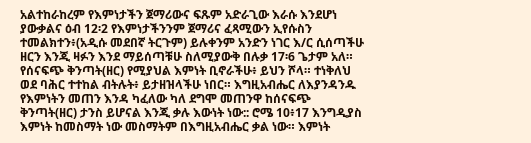አልተከራከረም የእምነታችን ጀማሪውና ፍጹም አድራጊው እራሱ እንደሆነ ያውቃልና ዕብ 12፡2 የእምነታችንንም ጀማሪና ፈጻሚውን ኢየሱስን ተመልክተን፥(አዲሱ መደበኛ ትርጉም) ይሉቀንም አንድን ነገር እ/ር ሲሰጣችሁ ዘርን እንጂ ዛፉን እንደ ማይሰጣቹሁ ስለሚያውቅ በሉቃ 17፡6 ጌታም አለ። የሰናፍጭ ቅንጣት(ዘር) የሚያህል እምነት ቢኖራችሁ፥ ይህን ሾላ። ተነቅለህ ወደ ባሕር ተተከል ብትሉት፥ ይታዘዝላችሁ ነበር። እግዚአብሔር ለእያንዳንዱ የእምነትን መጠን እንዳ ካፈለው ካለ ደግሞ መጠንዋ ከሰናፍጭ ቅንጣት(ዘር) ታንስ ይሆናል እንጂ ቃሉ እውነት ነው:: ሮሜ 10፥17 እንግዲያስ እምነት ከመስማት ነው መስማትም በእግዚአብሔር ቃል ነው። እምነት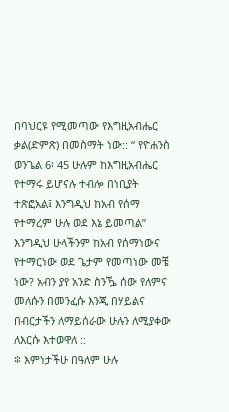በባህርዩ የሚመጣው የእግዚአብሔር ቃል(ድምጽ) በመስማት ነው:: “ የዮሐንስ ወንጌል 6፡ 45 ሁሉም ከእግዚአብሔር የተማሩ ይሆናሉ ተብሎ በነቢያት ተጽፎአል፤ እንግዲህ ከአብ የሰማ የተማረም ሁሉ ወደ እኔ ይመጣል” እንግዲህ ሁላችንም ከአብ የሰማነውና የተማርነው ወደ ጌታም የመጣነው መቼ ነው? አብን ያየ አንድ ስንዄ ሰው የለምና መለሱን በመንፈሱ እንጂ በሃይልና በብርታችን ለማይሰራው ሁሉን ለሚያቀው ለእርሱ እተወዋለ ::
፨ እምነታችሁ በዓለም ሁሉ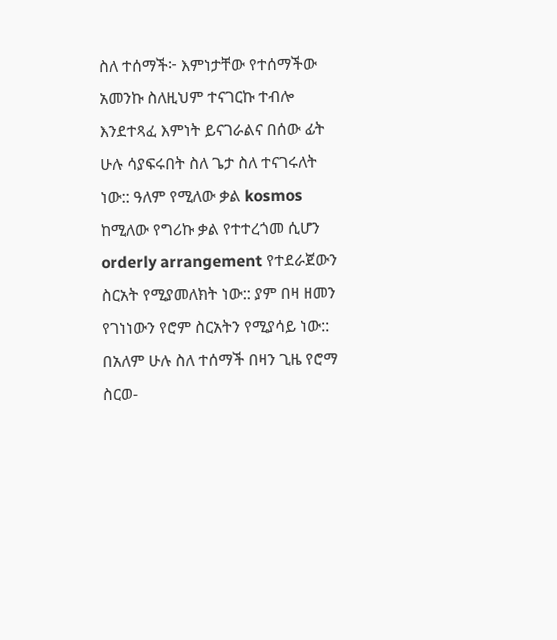ስለ ተሰማች፦ እምነታቸው የተሰማችው አመንኩ ስለዚህም ተናገርኩ ተብሎ እንደተጻፈ እምነት ይናገራልና በሰው ፊት ሁሉ ሳያፍሩበት ስለ ጌታ ስለ ተናገሩለት ነው:: ዓለም የሚለው ቃል kosmos ከሚለው የግሪኩ ቃል የተተረጎመ ሲሆን orderly arrangement የተደራጀውን ስርአት የሚያመለክት ነው:: ያም በዛ ዘመን የገነነውን የሮም ስርአትን የሚያሳይ ነው:: በአለም ሁሉ ስለ ተሰማች በዛን ጊዜ የሮማ ስርወ-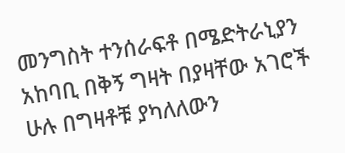መንግስት ተንሰራፍቶ በሜድትራኒያን አከባቢ በቅኝ ግዛት በያዛቸው አገሮች ሁሉ በግዛቶቹ ያካለለውን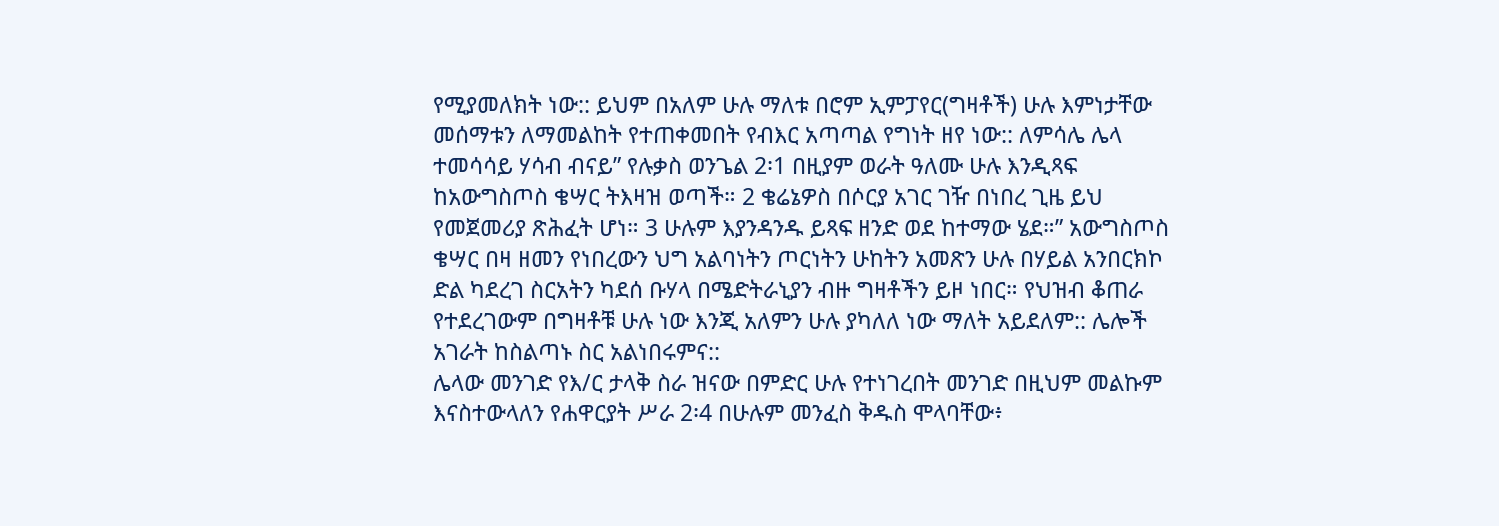የሚያመለክት ነው:: ይህም በአለም ሁሉ ማለቱ በሮም ኢምፓየር(ግዛቶች) ሁሉ እምነታቸው መሰማቱን ለማመልከት የተጠቀመበት የብእር አጣጣል የግነት ዘየ ነው:: ለምሳሌ ሌላ ተመሳሳይ ሃሳብ ብናይ” የሉቃስ ወንጌል 2፡1 በዚያም ወራት ዓለሙ ሁሉ እንዲጻፍ ከአውግስጦስ ቄሣር ትእዛዝ ወጣች። 2 ቄሬኔዎስ በሶርያ አገር ገዥ በነበረ ጊዜ ይህ የመጀመሪያ ጽሕፈት ሆነ። 3 ሁሉም እያንዳንዱ ይጻፍ ዘንድ ወደ ከተማው ሄደ።” አውግስጦስ ቄሣር በዛ ዘመን የነበረውን ህግ አልባነትን ጦርነትን ሁከትን አመጽን ሁሉ በሃይል አንበርክኮ ድል ካደረገ ስርአትን ካደሰ ቡሃላ በሜድትራኒያን ብዙ ግዛቶችን ይዞ ነበር። የህዝብ ቆጠራ የተደረገውም በግዛቶቹ ሁሉ ነው እንጂ አለምን ሁሉ ያካለለ ነው ማለት አይደለም:: ሌሎች አገራት ከስልጣኑ ስር አልነበሩምና::
ሌላው መንገድ የእ/ር ታላቅ ስራ ዝናው በምድር ሁሉ የተነገረበት መንገድ በዚህም መልኩም እናስተውላለን የሐዋርያት ሥራ 2፡4 በሁሉም መንፈስ ቅዱስ ሞላባቸው፥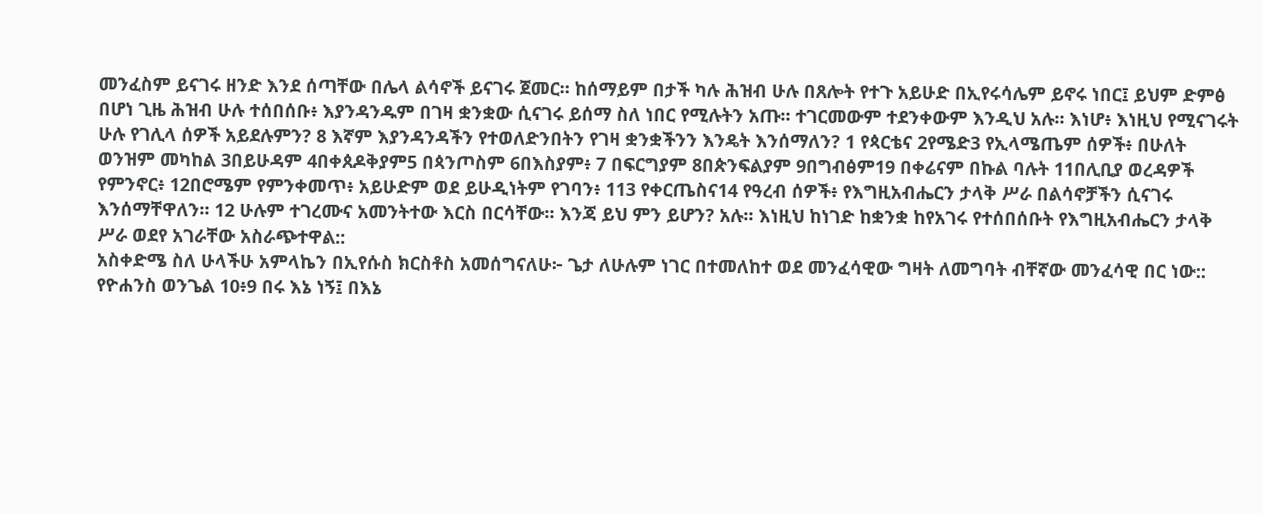መንፈስም ይናገሩ ዘንድ እንደ ሰጣቸው በሌላ ልሳኖች ይናገሩ ጀመር። ከሰማይም በታች ካሉ ሕዝብ ሁሉ በጸሎት የተጉ አይሁድ በኢየሩሳሌም ይኖሩ ነበር፤ ይህም ድምፅ በሆነ ጊዜ ሕዝብ ሁሉ ተሰበሰቡ፥ እያንዳንዱም በገዛ ቋንቋው ሲናገሩ ይሰማ ስለ ነበር የሚሉትን አጡ። ተገርመውም ተደንቀውም እንዲህ አሉ። እነሆ፥ እነዚህ የሚናገሩት ሁሉ የገሊላ ሰዎች አይደሉምን? 8 እኛም እያንዳንዳችን የተወለድንበትን የገዛ ቋንቋችንን እንዴት እንሰማለን? 1 የጳርቴና 2የሜድ3 የኢላሜጤም ሰዎች፥ በሁለት ወንዝም መካከል 3በይሁዳም 4በቀጰዶቅያም5 በጳንጦስም 6በእስያም፥ 7 በፍርግያም 8በጵንፍልያም 9በግብፅም19 በቀሬናም በኩል ባሉት 11በሊቢያ ወረዳዎች የምንኖር፥ 12በሮሜም የምንቀመጥ፥ አይሁድም ወደ ይሁዲነትም የገባን፥ 113 የቀርጤስና14 የዓረብ ሰዎች፥ የእግዚአብሔርን ታላቅ ሥራ በልሳኖቻችን ሲናገሩ እንሰማቸዋለን። 12 ሁሉም ተገረሙና አመንትተው እርስ በርሳቸው። እንጃ ይህ ምን ይሆን? አሉ። እነዚህ ከነገድ ከቋንቋ ከየአገሩ የተሰበሰቡት የእግዚአብሔርን ታላቅ ሥራ ወደየ አገራቸው አስራጭተዋል::
አስቀድሜ ስለ ሁላችሁ አምላኬን በኢየሱስ ክርስቶስ አመሰግናለሁ፦ ጌታ ለሁሉም ነገር በተመለከተ ወደ መንፈሳዊው ግዛት ለመግባት ብቸኛው መንፈሳዊ በር ነው::
የዮሐንስ ወንጌል 10፥9 በሩ እኔ ነኝ፤ በእኔ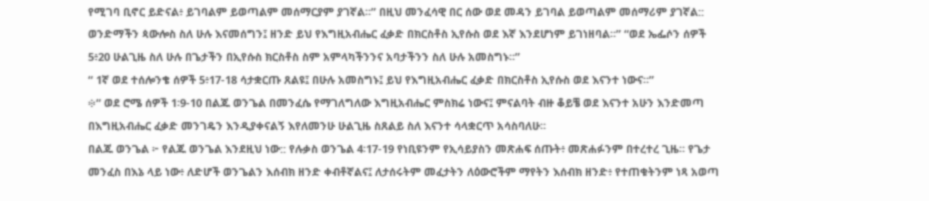የሚገባ ቢኖር ይድናል፥ ይገባልም ይወጣልም መሰማርያም ያገኛል።” በዚህ መንፈሳዊ በር ሰው ወደ መዳን ይገባል ይወጣልም መሰማሪም ያገኛል:: ወንድማችን ጳውሎስ ስለ ሁሉ እናመሰግን፤ ዘንድ ይህ የእግዚአብሔር ፈቃድ በክርስቶስ ኢየሱስ ወደ እኛ እንደሆነም ይገነዘባል።” “ወደ ኤፌሶን ሰዎች 5፥20 ሁልጊዜ ስለ ሁሉ በጌታችን በኢየሱስ ክርስቶስ ስም አምላካችንንና አባታችንን ስለ ሁሉ አመስግኑ።”
“ 1ኛ ወደ ተሰሎንቄ ሰዎች 5፥17-18 ሳታቋርጡ ጸልዩ፤ በሁሉ አመስግኑ፤ ይህ የእግዚአብሔር ፈቃድ በክርስቶስ ኢየሱስ ወደ እናንተ ነውና።”
፨“ ወደ ሮሜ ሰዎች 1፡9-10 በልጁ ወንጌል በመንፈሴ የማገለግለው እግዚአብሔር ምስክሬ ነውና፤ ምናልባት ብዙ ቆይቼ ወደ እናንተ አሁን እንድመጣ በእግዚአብሔር ፈቃድ መንገዴን እንዲያቀናልኝ እየለመንሁ ሁልጊዜ ስጸልይ ስለ እናንተ ሳላቋርጥ አሳስባለሁ።
በልጁ ወንጌል ፦ የልጁ ወንጌል እንደዚህ ነው:: የሉቃስ ወንጌል 4፡17-19 የነቢዩንም የኢሳይያስን መጽሐፍ ሰጡት፥ መጽሐፉንም በተረተረ ጊዜ። የጌታ መንፈስ በእኔ ላይ ነው፥ ለድሆች ወንጌልን እሰብክ ዘንድ ቀብቶኛልና፤ ለታሰሩትም መፈታትን ለዕውሮችም ማየትን እሰብክ ዘንድ፥ የተጠቁትንም ነጻ አወጣ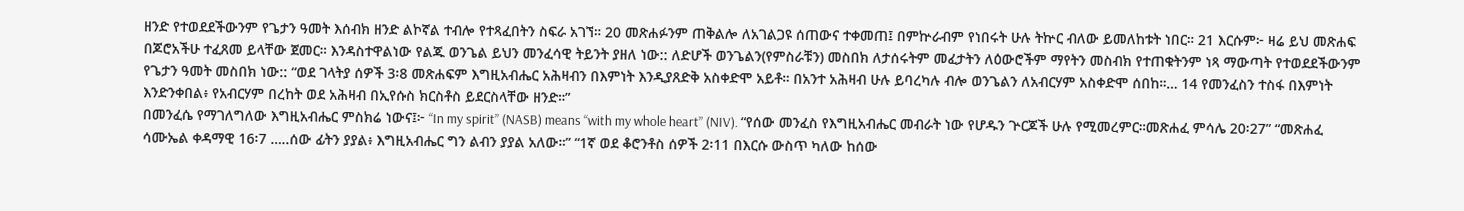ዘንድ የተወደደችውንም የጌታን ዓመት እሰብክ ዘንድ ልኮኛል ተብሎ የተጻፈበትን ስፍራ አገኘ። 20 መጽሐፉንም ጠቅልሎ ለአገልጋዩ ሰጠውና ተቀመጠ፤ በምኵራብም የነበሩት ሁሉ ትኵር ብለው ይመለከቱት ነበር። 21 እርሱም፦ ዛሬ ይህ መጽሐፍ በጆሮአችሁ ተፈጸመ ይላቸው ጀመር። እንዳስተዋልነው የልጁ ወንጌል ይህን መንፈሳዊ ትይንት ያዘለ ነው:: ለድሆች ወንጌልን(የምስራቹን) መስበክ ለታሰሩትም መፈታትን ለዕውሮችም ማየትን መስብክ የተጠቁትንም ነጻ ማውጣት የተወደደችውንም የጌታን ዓመት መስበክ ነው:: “ወደ ገላትያ ሰዎች 3፡8 መጽሐፍም እግዚአብሔር አሕዛብን በእምነት እንዲያጸድቅ አስቀድሞ አይቶ። በአንተ አሕዛብ ሁሉ ይባረካሉ ብሎ ወንጌልን ለአብርሃም አስቀድሞ ሰበከ።… 14 የመንፈስን ተስፋ በእምነት እንድንቀበል፥ የአብርሃም በረከት ወደ አሕዛብ በኢየሱስ ክርስቶስ ይደርስላቸው ዘንድ።”
በመንፈሴ የማገለግለው እግዚአብሔር ምስክሬ ነውና፤፦ “In my spirit” (NASB) means “with my whole heart” (NIV). “የሰው መንፈስ የእግዚአብሔር መብራት ነው የሆዱን ጕርጆች ሁሉ የሚመረምር።መጽሐፈ ምሳሌ 20፡27” “መጽሐፈ ሳሙኤል ቀዳማዊ 16፡7 …..ሰው ፊትን ያያል፥ እግዚአብሔር ግን ልብን ያያል አለው።” “1ኛ ወደ ቆሮንቶስ ሰዎች 2፡11 በእርሱ ውስጥ ካለው ከሰው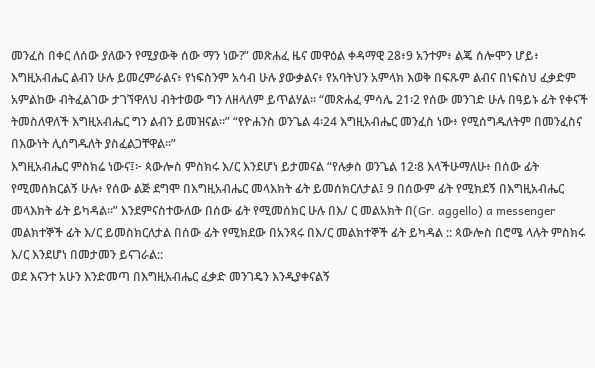መንፈስ በቀር ለሰው ያለውን የሚያውቅ ሰው ማን ነው?” መጽሐፈ ዜና መዋዕል ቀዳማዊ 28፥9 አንተም፥ ልጄ ሰሎሞን ሆይ፥ እግዚአብሔር ልብን ሁሉ ይመረምራልና፥ የነፍስንም አሳብ ሁሉ ያውቃልና፥ የአባትህን አምላክ እወቅ በፍጹም ልብና በነፍስህ ፈቃድም አምልከው ብትፈልገው ታገኘዋለህ ብትተወው ግን ለዘላለም ይጥልሃል። “መጽሐፈ ምሳሌ 21፡2 የሰው መንገድ ሁሉ በዓይኑ ፊት የቀናች ትመስለዋለች እግዚአብሔር ግን ልብን ይመዝናል።” “የዮሐንስ ወንጌል 4፡24 እግዚአብሔር መንፈስ ነው፥ የሚሰግዱለትም በመንፈስና በእውነት ሊሰግዱለት ያስፈልጋቸዋል።”
እግዚአብሔር ምስክሬ ነውና፤፦ ጳውሎስ ምስክሩ እ/ር እንደሆነ ይታመናል “የሉቃስ ወንጌል 12፡8 እላችሁማለሁ፥ በሰው ፊት የሚመሰክርልኝ ሁሉ፥ የሰው ልጅ ደግሞ በእግዚአብሔር መላእክት ፊት ይመሰክርለታል፤ 9 በሰውም ፊት የሚክደኝ በእግዚአብሔር መላእክት ፊት ይካዳል።” እንደምናስተውለው በሰው ፊት የሚመሰክር ሁሉ በእ/ ር መልአክት በ(Gr. aggello) a messenger መልክተኞች ፊት እ/ር ይመስክርለታል በሰው ፊት የሚክደው በአንጻሩ በእ/ር መልክተኞች ፊት ይካዳል :: ጳውሎስ በሮሜ ላሉት ምስክሩ እ/ር እንደሆነ በመታመን ይናገራል::
ወደ እናንተ አሁን እንድመጣ በእግዚአብሔር ፈቃድ መንገዴን እንዲያቀናልኝ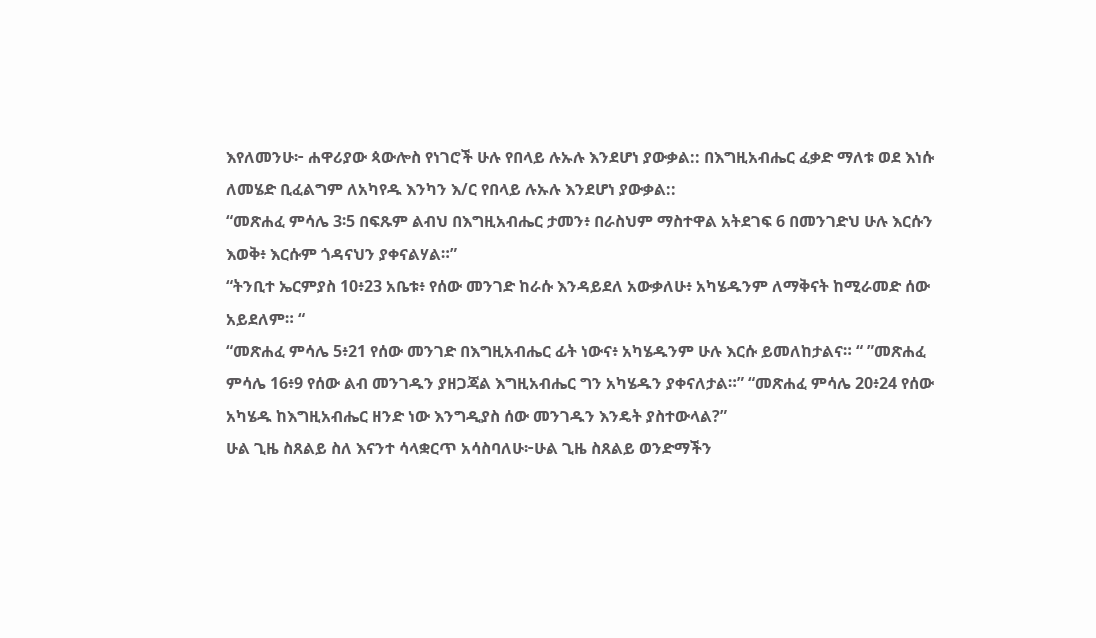እየለመንሁ፦ ሐዋሪያው ጳውሎስ የነገሮች ሁሉ የበላይ ሉኡሉ እንደሆነ ያውቃል:: በእግዚአብሔር ፈቃድ ማለቱ ወደ እነሱ ለመሄድ ቢፈልግም ለአካየዱ እንካን እ/ር የበላይ ሉኡሉ እንደሆነ ያውቃል::
“መጽሐፈ ምሳሌ 3፡5 በፍጹም ልብህ በእግዚአብሔር ታመን፥ በራስህም ማስተዋል አትደገፍ 6 በመንገድህ ሁሉ እርሱን እወቅ፥ እርሱም ጎዳናህን ያቀናልሃል።”
“ትንቢተ ኤርምያስ 10፥23 አቤቱ፥ የሰው መንገድ ከራሱ እንዳይደለ አውቃለሁ፥ አካሄዱንም ለማቅናት ከሚራመድ ሰው አይደለም። “
“መጽሐፈ ምሳሌ 5፥21 የሰው መንገድ በእግዚአብሔር ፊት ነውና፥ አካሄዱንም ሁሉ እርሱ ይመለከታልና። “ ”መጽሐፈ ምሳሌ 16፥9 የሰው ልብ መንገዱን ያዘጋጃል እግዚአብሔር ግን አካሄዱን ያቀናለታል።” “መጽሐፈ ምሳሌ 20፥24 የሰው አካሄዱ ከእግዚአብሔር ዘንድ ነው እንግዲያስ ሰው መንገዱን እንዴት ያስተውላል?”
ሁል ጊዜ ስጸልይ ስለ እናንተ ሳላቋርጥ አሳስባለሁ፦ሁል ጊዜ ስጸልይ ወንድማችን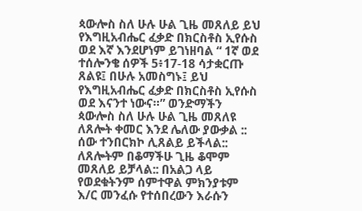ጳውሎስ ስለ ሁሉ ሁል ጊዜ መጸለይ ይህ የእግዚአብሔር ፈቃድ በክርስቶስ ኢየሱስ ወደ እኛ እንደሆነም ይገነዘባል “ 1ኛ ወደ ተሰሎንቄ ሰዎች 5፥17-18 ሳታቋርጡ ጸልዩ፤ በሁሉ አመስግኑ፤ ይህ የእግዚአብሔር ፈቃድ በክርስቶስ ኢየሱስ ወደ እናንተ ነውና።” ወንድማችን ጳውሎስ ስለ ሁሉ ሁል ጊዜ መጸለዩ ለጸሎት ቀመር እንደ ሌለው ያውቃል :: ሰው ተንበርክኮ ሊጸልይ ይችላል:: ለጸሎትም በቆማችሁ ጊዜ ቆሞም መጸለይ ይቻላል:: በአልጋ ላይ የወደቁትንም ሰምተዋል ምክንያቱም እ/ር መንፈሱ የተሰበረውን እራሱን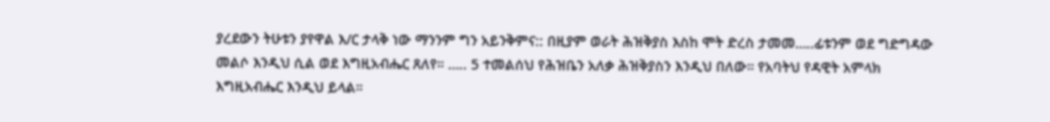ያረደውን ትሁቱን ያየዋል እ/ር ታላቅ ነው ማንንም ግን አይንቅምና:: በዚያም ወራት ሕዝቅያስ እስከ ሞት ድረስ ታመመ…..ፊቱንም ወደ ግድግዳው መልሶ እንዲህ ሲል ወደ እግዚአብሔር ጸለየ። ….. 5 ተመልሰህ የሕዝቤን አለቃ ሕዝቅያስን እንዲህ በለው። የአባትህ የዳዊት አምላክ እግዚአብሔር እንዲህ ይላል።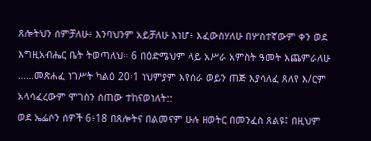ጸሎትህን ሰምቻለሁ፥ እንባህንም አይቻለሁ እነሆ፥ እፈውስሃለሁ በሦስተኛውም ቀን ወደ እግዚአብሔር ቤት ትወጣለህ። 6 በዕድሜህም ላይ አሥራ አምስት ዓመት እጨምራለሁ ……መጽሐፈ ነገሥት ካልዕ 20፡1 ነህምያም እየሰራ ወይን ጠጅ እያሳለፈ ጸለየ እ/ርም አላሳፈረውም ሞገስን ሰጠው ተከናወነለት::
ወደ ኤፌሶን ሰዎች 6፥18 በጸሎትና በልመናም ሁሉ ዘወትር በመንፈስ ጸልዩ፤ በዚህም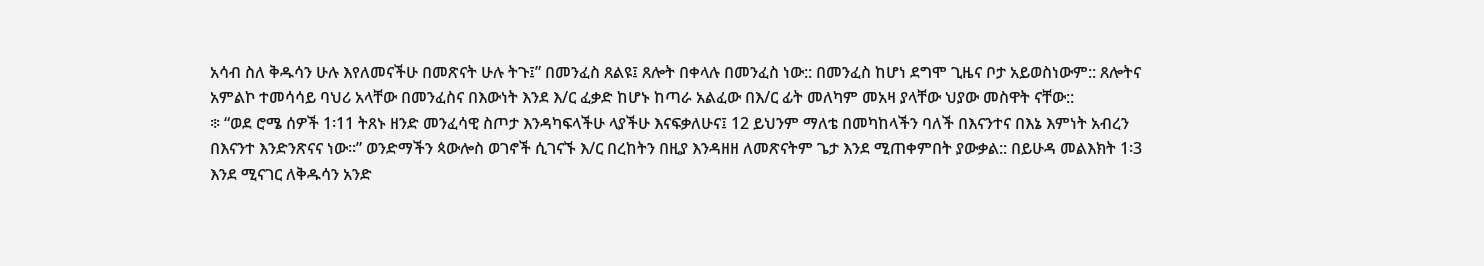አሳብ ስለ ቅዱሳን ሁሉ እየለመናችሁ በመጽናት ሁሉ ትጉ፤” በመንፈስ ጸልዩ፤ ጸሎት በቀላሉ በመንፈስ ነው:: በመንፈስ ከሆነ ደግሞ ጊዜና ቦታ አይወስነውም:: ጸሎትና አምልኮ ተመሳሳይ ባህሪ አላቸው በመንፈስና በእውነት እንደ እ/ር ፈቃድ ከሆኑ ከጣራ አልፈው በእ/ር ፊት መለካም መአዛ ያላቸው ህያው መስዋት ናቸው::
፨ “ወደ ሮሜ ሰዎች 1፡11 ትጸኑ ዘንድ መንፈሳዊ ስጦታ እንዳካፍላችሁ ላያችሁ እናፍቃለሁና፤ 12 ይህንም ማለቴ በመካከላችን ባለች በእናንተና በእኔ እምነት አብረን በእናንተ እንድንጽናና ነው።” ወንድማችን ጳውሎስ ወገኖች ሲገናኙ እ/ር በረከትን በዚያ እንዳዘዘ ለመጽናትም ጌታ እንደ ሚጠቀምበት ያውቃል:: በይሁዳ መልእክት 1፡3 እንደ ሚናገር ለቅዱሳን አንድ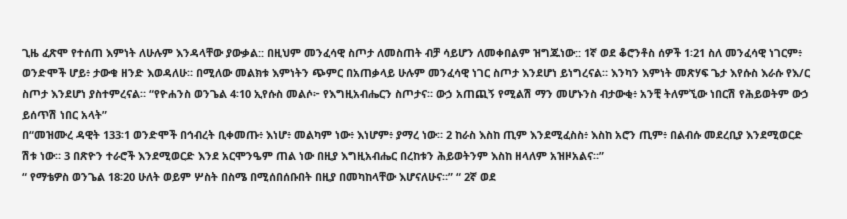ጊዜ ፈጽሞ የተሰጠ እምነት ለሁሉም እንዳላቸው ያውቃል:: በዚህም መንፈሳዊ ስጦታ ለመስጠት ብቻ ሳይሆን ለመቀበልም ዝግጁነው:: 1ኛ ወደ ቆሮንቶስ ሰዎች 1፡21 ስለ መንፈሳዊ ነገርም፥ ወንድሞች ሆይ፥ ታውቁ ዘንድ እወዳለሁ። በሚለው መልክቱ እምነትን ጭምር በአጠቃላይ ሁሉም መንፈሳዊ ነገር ስጦታ እንደሆነ ይነግረናል። እንካን እምነት መጽሃፍ ጌታ እየሱስ እራሱ የእ/ር ስጦታ እንደሆነ ያስተምረናል። “የዮሐንስ ወንጌል 4፡10 ኢየሱስ መልሶ፦ የእግዚአብሔርን ስጦታና። ውኃ አጠጪኝ የሚልሽ ማን መሆኑንስ ብታውቂ፥ አንቺ ትለምኚው ነበርሽ የሕይወትም ውኃ ይሰጥሽ ነበር አላት”
በ“መዝሙረ ዳዊት 133፡1 ወንድሞች በኅብረት ቢቀመጡ፥ እነሆ፥ መልካም ነው፥ እነሆም፥ ያማረ ነው። 2 ከራስ እስከ ጢም እንደሚፈስስ፥ እስከ አሮን ጢም፥ በልብሱ መደረቢያ እንደሚወርድ ሽቱ ነው። 3 በጽዮን ተራሮች እንደሚወርድ እንደ አርሞንዔም ጠል ነው በዚያ እግዚአብሔር በረከቱን ሕይወትንም እስከ ዘላለም አዝዞአልና።”
“ የማቴዎስ ወንጌል 18፡20 ሁለት ወይም ሦስት በስሜ በሚሰበሰቡበት በዚያ በመካከላቸው እሆናለሁና።” “ 2ኛ ወደ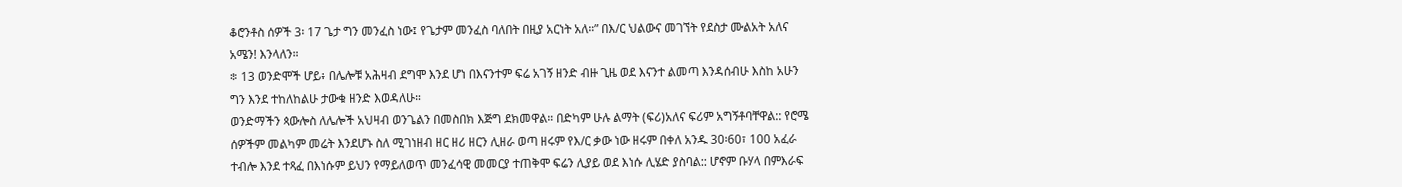ቆሮንቶስ ሰዎች 3፡ 17 ጌታ ግን መንፈስ ነው፤ የጌታም መንፈስ ባለበት በዚያ አርነት አለ።” በእ/ር ህልውና መገኘት የደስታ ሙልአት አለና አሜን! እንላለን።
፨ 13 ወንድሞች ሆይ፥ በሌሎቹ አሕዛብ ደግሞ እንደ ሆነ በእናንተም ፍሬ አገኝ ዘንድ ብዙ ጊዜ ወደ እናንተ ልመጣ እንዳሰብሁ እስከ አሁን ግን እንደ ተከለከልሁ ታውቁ ዘንድ እወዳለሁ።
ወንድማችን ጳውሎስ ለሌሎች አህዛብ ወንጌልን በመስበክ እጅግ ደክመዋል። በድካም ሁሉ ልማት (ፍሪ)አለና ፍሪም አግኝቶባቸዋል:: የሮሜ ሰዎችም መልካም መሬት እንደሆኑ ስለ ሚገነዘብ ዘር ዘሪ ዘርን ሊዘራ ወጣ ዘሩም የእ/ር ቃው ነው ዘሩም በቀለ አንዱ 30፡60፣ 100 አፈራ ተብሎ እንደ ተጻፈ በእነሱም ይህን የማይለወጥ መንፈሳዊ መመርያ ተጠቅሞ ፍሬን ሊያይ ወደ እነሱ ሊሄድ ያስባል:: ሆኖም ቡሃላ በምእራፍ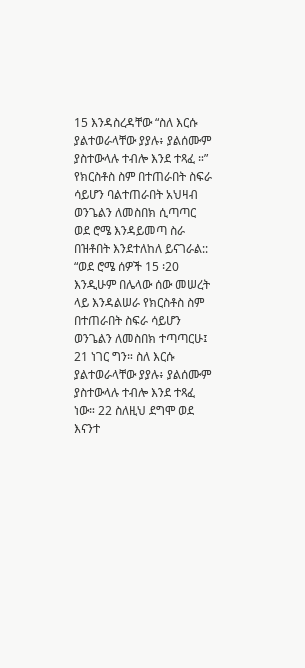15 እንዳስረዳቸው “ስለ እርሱ ያልተወራላቸው ያያሉ፥ ያልሰሙም ያስተውላሉ ተብሎ እንደ ተጻፈ ።” የክርስቶስ ስም በተጠራበት ስፍራ ሳይሆን ባልተጠራበት አህዛብ ወንጌልን ለመስበክ ሲጣጣር ወደ ሮሜ እንዳይመጣ ስራ በዝቶበት እንደተለከለ ይናገራል::
“ወደ ሮሜ ሰዎች 15 ፡20 እንዲሁም በሌላው ሰው መሠረት ላይ እንዳልሠራ የክርስቶስ ስም በተጠራበት ስፍራ ሳይሆን ወንጌልን ለመስበክ ተጣጣርሁ፤ 21 ነገር ግን። ስለ እርሱ ያልተወራላቸው ያያሉ፥ ያልሰሙም ያስተውላሉ ተብሎ እንደ ተጻፈ ነው። 22 ስለዚህ ደግሞ ወደ እናንተ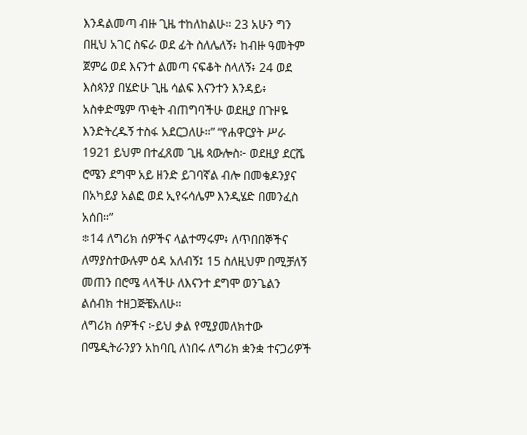እንዳልመጣ ብዙ ጊዜ ተከለከልሁ። 23 አሁን ግን በዚህ አገር ስፍራ ወደ ፊት ስለሌለኝ፥ ከብዙ ዓመትም ጀምሬ ወደ እናንተ ልመጣ ናፍቆት ስላለኝ፥ 24 ወደ እስጳንያ በሄድሁ ጊዜ ሳልፍ እናንተን እንዳይ፥ አስቀድሜም ጥቂት ብጠግባችሁ ወደዚያ በጉዞዬ እንድትረዱኝ ተስፋ አደርጋለሁ።” “የሐዋርያት ሥራ 1921 ይህም በተፈጸመ ጊዜ ጳውሎስ፦ ወደዚያ ደርሼ ሮሜን ደግሞ አይ ዘንድ ይገባኛል ብሎ በመቄዶንያና በአካይያ አልፎ ወደ ኢየሩሳሌም እንዲሄድ በመንፈስ አሰበ።”
፨14 ለግሪክ ሰዎችና ላልተማሩም፥ ለጥበበኞችና ለማያስተውሉም ዕዳ አለብኝ፤ 15 ስለዚህም በሚቻለኝ መጠን በሮሜ ላላችሁ ለእናንተ ደግሞ ወንጌልን ልሰብክ ተዘጋጅቼአለሁ።
ለግሪክ ሰዎችና ፦ይህ ቃል የሚያመለክተው በሜዲትራንያን አከባቢ ለነበሩ ለግሪክ ቋንቋ ተናጋሪዎች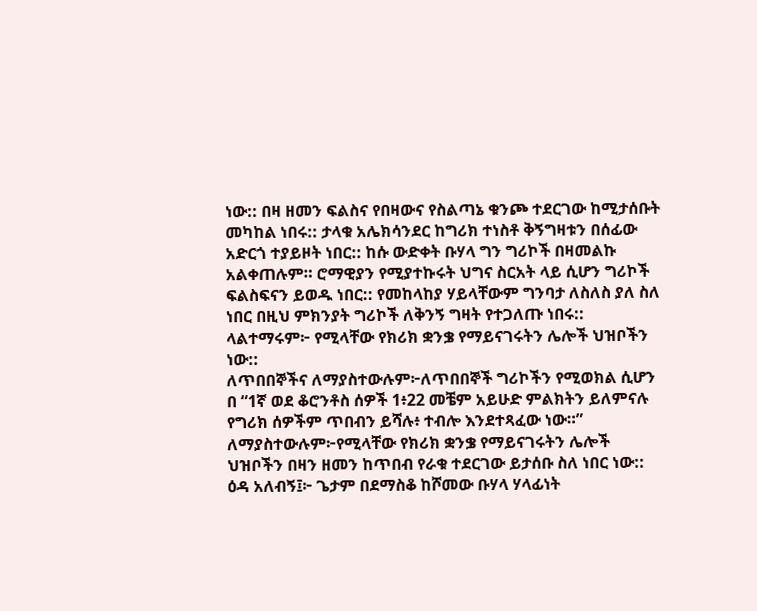ነው:: በዛ ዘመን ፍልስና የበዛውና የስልጣኔ ቁንጮ ተደርገው ከሚታሰቡት መካከል ነበሩ:: ታላቁ አሌክሳንደር ከግሪክ ተነስቶ ቅኝግዛቱን በሰፊው አድርጎ ተያይዞት ነበር:: ከሱ ውድቀት ቡሃላ ግን ግሪኮች በዛመልኩ አልቀጠሉም። ሮማዊያን የሚያተኩሩት ህግና ስርአት ላይ ሲሆን ግሪኮች ፍልስፍናን ይወዱ ነበር:: የመከላከያ ሃይላቸውም ግንባታ ለስለስ ያለ ስለ ነበር በዚህ ምክንያት ግሪኮች ለቅንኝ ግዛት የተጋለጡ ነበሩ::
ላልተማሩም፦ የሚላቸው የክሪክ ቋንቌ የማይናገሩትን ሌሎች ህዝቦችን ነው::
ለጥበበኞችና ለማያስተውሉም፦ለጥበበኞች ግሪኮችን የሚወክል ሲሆን በ “1ኛ ወደ ቆሮንቶስ ሰዎች 1፥22 መቼም አይሁድ ምልክትን ይለምናሉ የግሪክ ሰዎችም ጥበብን ይሻሉ፥ ተብሎ እንደተጻፈው ነው።”
ለማያስተውሉም፦የሚላቸው የክሪክ ቋንቌ የማይናገሩትን ሌሎች ህዝቦችን በዛን ዘመን ከጥበብ የራቁ ተደርገው ይታሰቡ ስለ ነበር ነው::
ዕዳ አለብኝ፤፦ ጌታም በደማስቆ ከሾመው ቡሃላ ሃላፊነት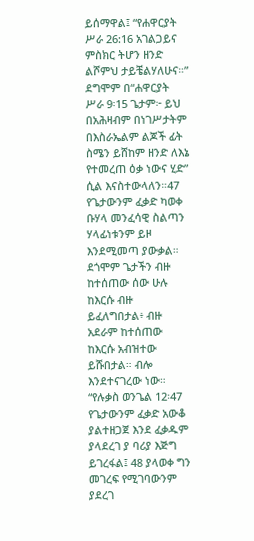ይሰማዋል፤ “የሐዋርያት ሥራ 26:16 አገልጋይና ምስክር ትሆን ዘንድ ልሾምህ ታይቼልሃለሁና።” ደግሞም በ“ሐዋርያት ሥራ 9፡15 ጌታም፦ ይህ በአሕዛብም በነገሥታትም በእስራኤልም ልጆች ፊት ስሜን ይሸከም ዘንድ ለእኔ የተመረጠ ዕቃ ነውና ሂድ” ሲል እናስተውላለን።47 የጌታውንም ፈቃድ ካወቀ ቡሃላ መንፈሳዊ ስልጣን ሃላፊነቱንም ይዞ እንደሚመጣ ያውቃል። ደጎሞም ጌታችን ብዙ ከተሰጠው ሰው ሁሉ ከእርሱ ብዙ ይፈለግበታል፥ ብዙ አደራም ከተሰጠው ከእርሱ አብዝተው ይሹበታል። ብሎ እንደተናገረው ነው። “የሉቃስ ወንጌል 12፡47 የጌታውንም ፈቃድ አውቆ ያልተዘጋጀ እንደ ፈቃዱም ያላደረገ ያ ባሪያ እጅግ ይገረፋል፤ 48 ያላወቀ ግን መገረፍ የሚገባውንም ያደረገ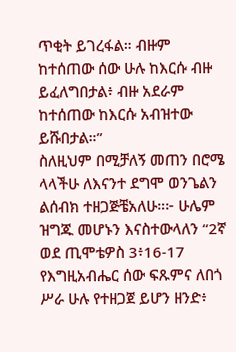ጥቂት ይገረፋል። ብዙም ከተሰጠው ሰው ሁሉ ከእርሱ ብዙ ይፈለግበታል፥ ብዙ አደራም ከተሰጠው ከእርሱ አብዝተው ይሹበታል።”
ስለዚህም በሚቻለኝ መጠን በሮሜ ላላችሁ ለእናንተ ደግሞ ወንጌልን ልሰብክ ተዘጋጅቼአለሁ።፦ ሁሌም ዝግጁ መሆኑን እናስተውላለን “2ኛ ወደ ጢሞቴዎስ 3፥16-17 የእግዚአብሔር ሰው ፍጹምና ለበጎ ሥራ ሁሉ የተዘጋጀ ይሆን ዘንድ፥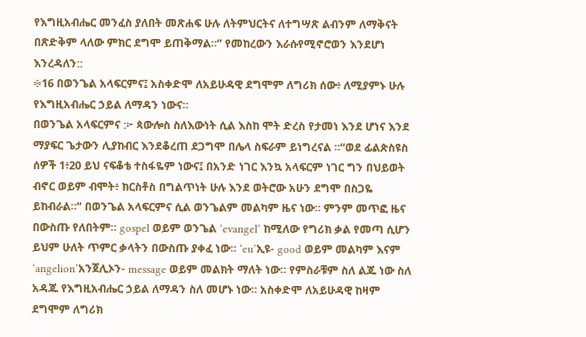የእግዚአብሔር መንፈስ ያለበት መጽሐፍ ሁሉ ለትምህርትና ለተግሣጽ ልብንም ለማቅናት በጽድቅም ላለው ምክር ደግሞ ይጠቅማል።” የመከረውን እራሱየሚኖሮወን እንደሆነ እንረዳለን::
፨16 በወንጌል አላፍርምና፤ አስቀድሞ ለአይሁዳዊ ደግሞም ለግሪክ ሰው፥ ለሚያምኑ ሁሉ የእግዚአብሔር ኃይል ለማዳን ነውና።
በወንጌል አላፍርምና :፦ ጳውሎስ ስለእውነት ሲል እስከ ሞት ድረስ የታመነ እንደ ሆነና እንደ ማያፍር ጌታውን ሊያከብር እንደቆረጠ ደጋግሞ በሌላ ስፍራም ይነግረናል ።“ወደ ፊልጵስዩስ ሰዎች 1፥20 ይህ ናፍቆቴ ተስፋዬም ነውና፤ በአንድ ነገር እንኳ አላፍርም ነገር ግን በህይወት ብኖር ወይም ብሞት፥ ክርስቶስ በግልጥነት ሁሉ እንደ ወትሮው አሁን ደግሞ በስጋዬ ይከብራል።” በወንጌል አላፍርምና ሲል ወንጌልም መልካም ዜና ነው። ምንም መጥፎ ዜና በውስጡ የለበትም። gospel ወይም ወንጌል ‘evangel’ ከሚለው የግሪክ ቃል የመጣ ሲሆን ይህም ሁለት ጥምር ቃላትን በውስጡ ያቀፈ ነው። ‘eu’ኢዩ- good ወይም መልካም እናም ‘angelion’አንጀሊኦን- message ወይም መልክት ማለት ነው። የምስራቹም ስለ ልጁ ነው ስለ አዳጁ የእግዚአብሔር ኃይል ለማዳን ስለ መሆኑ ነው። አስቀድሞ ለአይሁዳዊ ከዛም ደግሞም ለግሪክ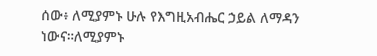ሰው፥ ለሚያምኑ ሁሉ የእግዚአብሔር ኃይል ለማዳን ነውና።ለሚያምኑ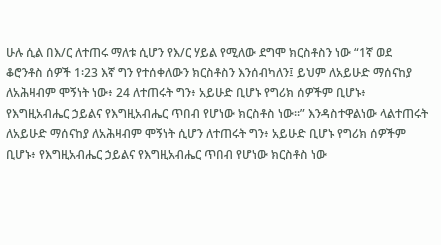ሁሉ ሲል በእ/ር ለተጠሩ ማለቱ ሲሆን የእ/ር ሃይል የሚለው ደግሞ ክርስቶስን ነው “1ኛ ወደ ቆሮንቶስ ሰዎች 1፡23 እኛ ግን የተሰቀለውን ክርስቶስን እንሰብካለን፤ ይህም ለአይሁድ ማሰናከያ ለአሕዛብም ሞኝነት ነው፥ 24 ለተጠሩት ግን፥ አይሁድ ቢሆኑ የግሪክ ሰዎችም ቢሆኑ፥ የእግዚአብሔር ኃይልና የእግዚአብሔር ጥበብ የሆነው ክርስቶስ ነው።” እንዳስተዋልነው ላልተጠሩት ለአይሁድ ማሰናከያ ለአሕዛብም ሞኝነት ሲሆን ለተጠሩት ግን፥ አይሁድ ቢሆኑ የግሪክ ሰዎችም ቢሆኑ፥ የእግዚአብሔር ኃይልና የእግዚአብሔር ጥበብ የሆነው ክርስቶስ ነው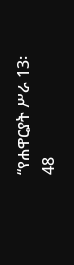“የሐዋርያት ሥራ 13፡48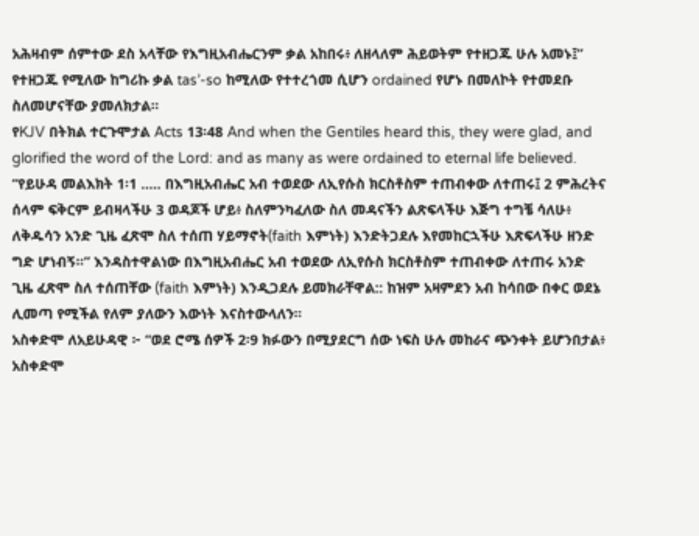አሕዛብም ሰምተው ደስ አላቸው የእግዚአብሔርንም ቃል አከበሩ፥ ለዘላለም ሕይወትም የተዘጋጁ ሁሉ አመኑ፤” የተዘጋጁ የሚለው ከግሪኩ ቃል tas’-so ከሚለው የተተረጎመ ሲሆን ordained የሆኑ በመለኮት የተመደቡ ስለመሆናቸው ያመለክታል።
የKJV በትክል ተርጉሞታል Acts 13፡48 And when the Gentiles heard this, they were glad, and glorified the word of the Lord: and as many as were ordained to eternal life believed.
“የይሁዳ መልእክት 1፡1 ….. በእግዚአብሔር አብ ተወደው ለኢየሱስ ክርስቶስም ተጠብቀው ለተጠሩ፤ 2 ምሕረትና ሰላም ፍቅርም ይብዛላችሁ 3 ወዳጆች ሆይ፥ ስለምንካፈለው ስለ መዳናችን ልጽፍላችሁ እጅግ ተግቼ ሳለሁ፥ ለቅዱሳን አንድ ጊዜ ፈጽሞ ስለ ተሰጠ ሃይማኖት(faith እምነት) እንድትጋደሉ እየመከርኋችሁ እጽፍላችሁ ዘንድ ግድ ሆነብኝ።” እንዳስተዋልነው በእግዚአብሔር አብ ተወደው ለኢየሱስ ክርስቶስም ተጠብቀው ለተጠሩ አንድ ጊዜ ፈጽሞ ስለ ተሰጠቸው (faith እምነት) እንዲጋደሉ ይመክራቸዋል:: ከዝም አዛምደን አብ ከሳበው በቀር ወደኔ ሊመጣ የሚችል የለም ያለውን እውነት እናስተውላለን።
አስቀድሞ ለአይሁዳዊ ፦ “ወደ ሮሜ ሰዎች 2፡9 ክፉውን በሚያደርግ ሰው ነፍስ ሁሉ መከራና ጭንቀት ይሆንበታል፥ አስቀድሞ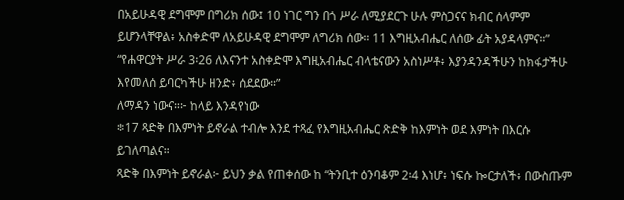በአይሁዳዊ ደግሞም በግሪክ ሰው፤ 10 ነገር ግን በጎ ሥራ ለሚያደርጉ ሁሉ ምስጋናና ክብር ሰላምም ይሆንላቸዋል፥ አስቀድሞ ለአይሁዳዊ ደግሞም ለግሪክ ሰው። 11 እግዚአብሔር ለሰው ፊት አያዳላምና።” “የሐዋርያት ሥራ 3፡26 ለእናንተ አስቀድሞ እግዚአብሔር ብላቴናውን አስነሥቶ፥ እያንዳንዳችሁን ከክፋታችሁ እየመለሰ ይባርካችሁ ዘንድ፥ ሰደደው።”
ለማዳን ነውና።፦ ከላይ እንዳየነው
፨17 ጻድቅ በእምነት ይኖራል ተብሎ እንደ ተጻፈ የእግዚአብሔር ጽድቅ ከእምነት ወደ እምነት በእርሱ ይገለጣልና።
ጻድቅ በእምነት ይኖራል፦ ይህን ቃል የጠቀሰው ከ “ትንቢተ ዕንባቆም 2፡4 እነሆ፥ ነፍሱ ኰርታለች፥ በውስጡም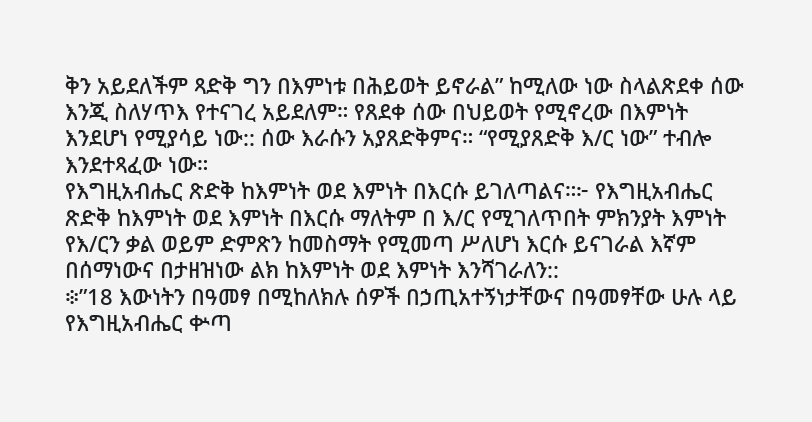ቅን አይደለችም ጻድቅ ግን በእምነቱ በሕይወት ይኖራል” ከሚለው ነው ስላልጽደቀ ሰው እንጂ ስለሃጥእ የተናገረ አይደለም። የጸደቀ ሰው በህይወት የሚኖረው በእምነት እንደሆነ የሚያሳይ ነው:: ሰው እራሱን አያጸድቅምና። “የሚያጸድቅ እ/ር ነው” ተብሎ እንደተጻፈው ነው።
የእግዚአብሔር ጽድቅ ከእምነት ወደ እምነት በእርሱ ይገለጣልና።፦ የእግዚአብሔር ጽድቅ ከእምነት ወደ እምነት በእርሱ ማለትም በ እ/ር የሚገለጥበት ምክንያት እምነት የእ/ርን ቃል ወይም ድምጽን ከመስማት የሚመጣ ሥለሆነ እርሱ ይናገራል እኛም በሰማነውና በታዘዝነው ልክ ከእምነት ወደ እምነት እንሻገራለን::
፨”18 እውነትን በዓመፃ በሚከለክሉ ሰዎች በኃጢአተኝነታቸውና በዓመፃቸው ሁሉ ላይ የእግዚአብሔር ቍጣ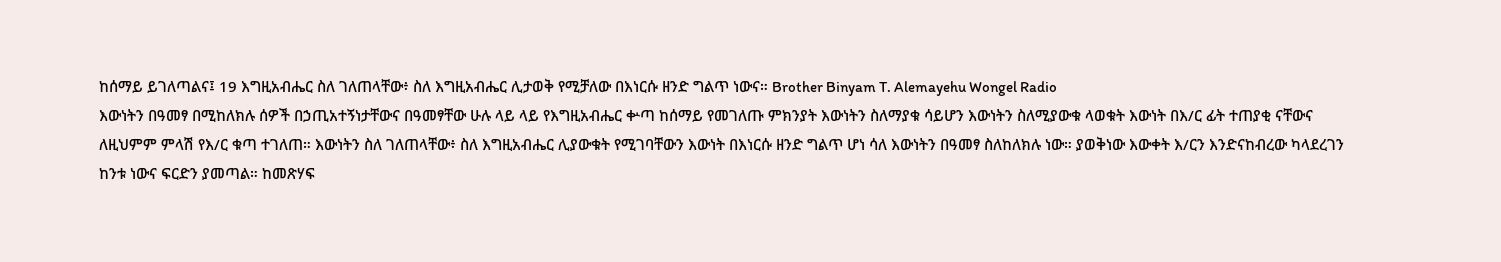ከሰማይ ይገለጣልና፤ 19 እግዚአብሔር ስለ ገለጠላቸው፥ ስለ እግዚአብሔር ሊታወቅ የሚቻለው በእነርሱ ዘንድ ግልጥ ነውና። Brother Binyam T. Alemayehu Wongel Radio
እውነትን በዓመፃ በሚከለክሉ ሰዎች በኃጢአተኝነታቸውና በዓመፃቸው ሁሉ ላይ ላይ የእግዚአብሔር ቍጣ ከሰማይ የመገለጡ ምክንያት እውነትን ስለማያቁ ሳይሆን እውነትን ስለሚያውቁ ላወቁት እውነት በእ/ር ፊት ተጠያቂ ናቸውና ለዚህምም ምላሽ የእ/ር ቁጣ ተገለጠ። እውነትን ስለ ገለጠላቸው፥ ስለ እግዚአብሔር ሊያውቁት የሚገባቸውን እውነት በእነርሱ ዘንድ ግልጥ ሆነ ሳለ እውነትን በዓመፃ ስለከለክሉ ነው። ያወቅነው እውቀት እ/ርን እንድናከብረው ካላደረገን ከንቱ ነውና ፍርድን ያመጣል። ከመጽሃፍ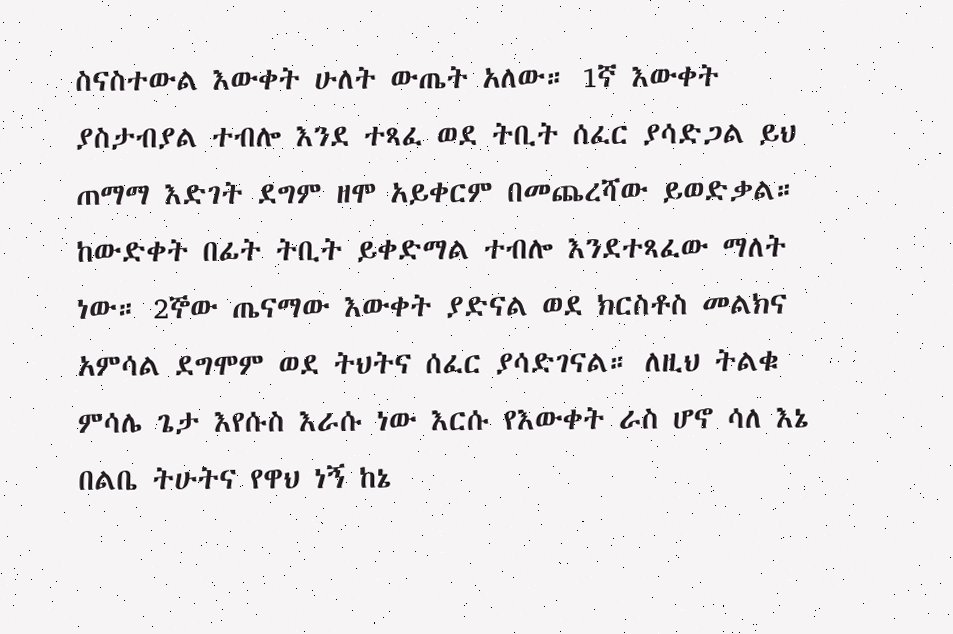ስናስተውል እውቀት ሁለት ውጤት አለው። 1ኛ እውቀት ያስታብያል ተብሎ እንደ ተጻፈ ወደ ትቢት ሰፈር ያሳድጋል ይህ ጠማማ እድገት ደግም ዘሞ አይቀርም በመጨረሻው ይወድቃል። ከውድቀት በፊት ትቢት ይቀድማል ተብሎ እንደተጻፈው ማለት ነው። 2ኞው ጤናማው እውቀት ያድናል ወደ ክርስቶስ መልክና አምሳል ደግሞም ወደ ትህትና ሰፈር ያሳድገናል። ለዚህ ትልቁ ምሳሌ ጌታ እየሱስ እራሱ ነው እርሱ የእውቀት ራስ ሆኖ ሳለ እኔ በልቤ ትሁትና የዋህ ነኝ ከኔ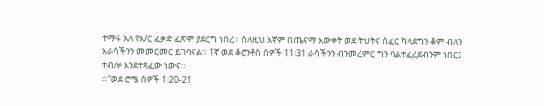ተማሩ አለ የእ/ር ፈቃድ ፈጽሞ ያደርግ ነበረ። ስለዚህ እኛም በጤናማ እውቀት ወደ ትህትና ሰፈር ካላደግን ቆም ብለን እራሳችንን መመርመር ይገባናል። 1ኛ ወደ ቆሮንቶስ ሰዎች 11፡31 ራሳችንን ብንመረምር ግን ባልተፈረደብንም ነበር፤ ተብሎ እንደተጻፈው ነውና።
፨“ወደ ሮሜ ሰዎች 1፡20-21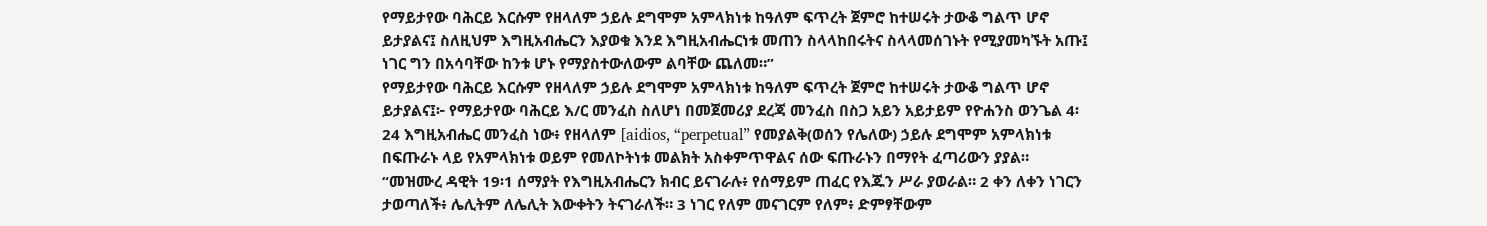የማይታየው ባሕርይ እርሱም የዘላለም ኃይሉ ደግሞም አምላክነቱ ከዓለም ፍጥረት ጀምሮ ከተሠሩት ታውቆ ግልጥ ሆኖ ይታያልና፤ ስለዚህም እግዚአብሔርን እያወቁ እንደ እግዚአብሔርነቱ መጠን ስላላከበሩትና ስላላመሰገኑት የሚያመካኙት አጡ፤ ነገር ግን በአሳባቸው ከንቱ ሆኑ የማያስተውለውም ልባቸው ጨለመ።”
የማይታየው ባሕርይ እርሱም የዘላለም ኃይሉ ደግሞም አምላክነቱ ከዓለም ፍጥረት ጀምሮ ከተሠሩት ታውቆ ግልጥ ሆኖ ይታያልና፤፦ የማይታየው ባሕርይ እ/ር መንፈስ ስለሆነ በመጀመሪያ ደረጃ መንፈስ በስጋ አይን አይታይም የዮሐንስ ወንጌል 4፡24 እግዚአብሔር መንፈስ ነው፥ የዘላለም [aidios, “perpetual” የመያልቅ(ወሰን የሌለው) ኃይሉ ደግሞም አምላክነቱ በፍጡራኑ ላይ የአምላክነቱ ወይም የመለኮትነቱ መልክት አስቀምጥዋልና ሰው ፍጡራኑን በማየት ፈጣሪውን ያያል።
“መዝሙረ ዳዊት 19፡1 ሰማያት የእግዚአብሔርን ክብር ይናገራሉ፥ የሰማይም ጠፈር የእጁን ሥራ ያወራል። 2 ቀን ለቀን ነገርን ታወጣለች፥ ሌሊትም ለሌሊት እውቀትን ትናገራለች። 3 ነገር የለም መናገርም የለም፥ ድምፃቸውም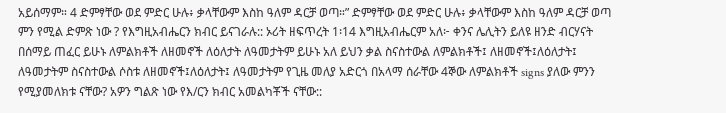አይሰማም። 4 ድምፃቸው ወደ ምድር ሁሉ፥ ቃላቸውም እስከ ዓለም ዳርቻ ወጣ።” ድምፃቸው ወደ ምድር ሁሉ፥ ቃላቸውም እስከ ዓለም ዳርቻ ወጣ ምን የሚል ድምጽ ነው ? የእግዚአብሔርን ክብር ይናገራሉ:: ኦሪት ዘፍጥረት 1፡14 እግዚአብሔርም አለ፦ ቀንና ሌሊትን ይለዩ ዘንድ ብርሃናት በሰማይ ጠፈር ይሁኑ ለምልክቶች ለዘመኖች ለዕለታት ለዓመታትም ይሁኑ አለ ይህን ቃል ስናስተውል ለምልክቶች፤ ለዘመኖች፤ለዕለታት፤ ለዓመታትም ስናስተውል ሶስቱ ለዘመኖች፤ለዕለታት፤ ለዓመታትም የጊዜ መለያ አድርጎ በአላማ ሰራቸው 4ኞው ለምልክቶች signs ያለው ምንን የሚያመለክቱ ናቸው? አዎን ግልጽ ነው የእ/ርን ክብር አመልካቾች ናቸው::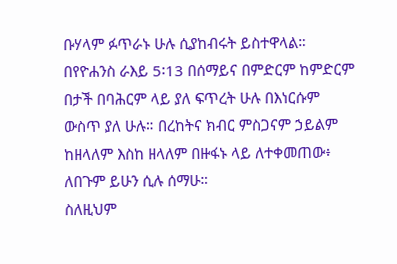ቡሃላም ፉጥራኑ ሁሉ ሲያከብሩት ይስተዋላል። በየዮሐንስ ራእይ 5፡13 በሰማይና በምድርም ከምድርም በታች በባሕርም ላይ ያለ ፍጥረት ሁሉ በእነርሱም ውስጥ ያለ ሁሉ። በረከትና ክብር ምስጋናም ኃይልም ከዘላለም እስከ ዘላለም በዙፋኑ ላይ ለተቀመጠው፥ ለበጉም ይሁን ሲሉ ሰማሁ።
ስለዚህም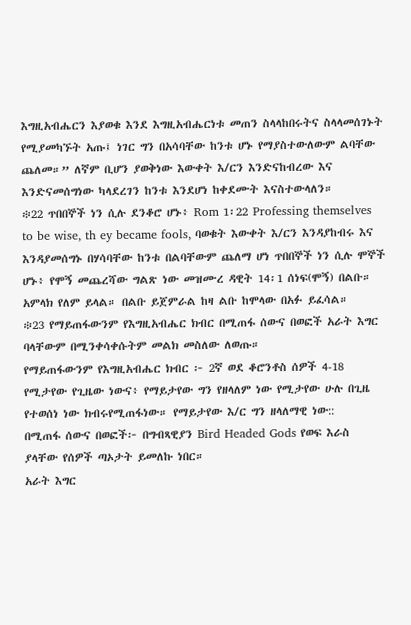እግዚአብሔርን እያወቁ እንደ እግዚአብሔርነቱ መጠን ስላላከበሩትና ስላላመሰገኑት የሚያመካኙት አጡ፤ ነገር ግን በአሳባቸው ከንቱ ሆኑ የማያስተውለውም ልባቸው ጨለመ።” ለኛም ቢሆን ያወቅነው እውቀት እ/ርን እንድናከብረው እና እንድናመሰግነው ካላደረገን ከንቱ እንደሆነ ከቀደሙት እናስተውላለን።
፨22 ጥበበኞች ነን ሲሉ ደንቆሮ ሆኑ፥ Rom 1፡22 Professing themselves to be wise, th ey became fools, ባወቁት እውቀት እ/ርን እንዳያከብሩ እና እንዳያመሰግኑ በሃሳባቸው ከንቱ በልባቸውም ጨለማ ሆነ ጥበበኞች ነን ሲሉ ሞኞች ሆኑ፥ የሞኝ መጨረሻው ግልጽ ነው መዝሙረ ዳዊት 14፡1 ሰነፍ(ሞኝ) በልቡ። አምላክ የለም ይላል። በልቡ ይጀምራል ከዛ ልቡ ከሞላው በአፉ ይፈሳል።
፨23 የማይጠፋውንም የእግዚአብሔር ክብር በሚጠፋ ሰውና በወፎች አራት እግር ባላቸውም በሚንቀሳቀሱትም መልክ መስለው ለወጡ።
የማይጠፋውንም የእግዚአብሔር ክብር ፦ 2ኛ ወደ ቆሮንቶስ ሰዎች 4-18 የሚታየው የጊዜው ነውና፥ የማይታየው ግን የዘላለም ነው የሚታየው ሁሉ በጊዜ የተወሰነ ነው ክብሩየሚጠፋነው። የማይታየው እ/ር ግን ዘላለማዊ ነው::
በሚጠፋ ሰውና በወፎች፦ በግብጻዊያን Bird Headed Gods የወፍ እራስ ያላቸው የሰዎች ጣኦታት ይመለኩ ነበር።
አራት እግር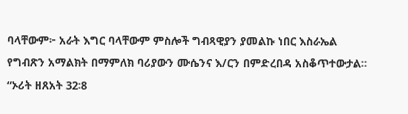ባላቸውም፦ አራት እግር ባላቸውም ምስሎች ግብጻዊያን ያመልኩ ነበር እስራኤል የግብጽን አማልክት በማምለክ ባሪያውን ሙሴንና እ/ርን በምድረበዳ አስቆጥተውታል። “ኦሪት ዘጸአት 32፡8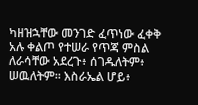ካዘዝኋቸው መንገድ ፈጥነው ፈቀቅ አሉ ቀልጦ የተሠራ የጥጃ ምስል ለራሳቸው አደረጉ፥ ሰገዱለትም፥ ሠዉለትም። እስራኤል ሆይ፥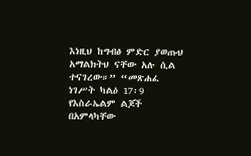እነዚህ ከግብፅ ምድር ያወጡህ አማልክትህ ናቸው አሉ ሲል ተናገረው።” “መጽሐፈ ነገሥት ካልዕ 17፡9 የእስራኤልም ልጆች በአምላካቸው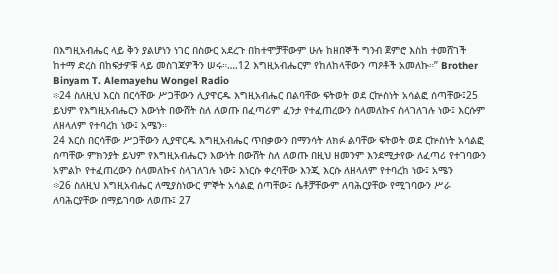በእግዚአብሔር ላይ ቅን ያልሆነን ነገር በስውር አደረጉ በከተሞቻቸውም ሁሉ ከዘበኞች ግንብ ጀምሮ እስከ ተመሸገች ከተማ ድረስ በከፍታዎቹ ላይ መስገጃዎችን ሠሩ።….12 እግዚአብሔርም የከለከላቸውን ጣዖቶች አመለኩ።” Brother Binyam T. Alemayehu Wongel Radio
፨24 ስለዚህ እርስ በርሳቸው ሥጋቸውን ሊያዋርዱ እግዚአብሔር በልባቸው ፍትወት ወደ ርኵስነት አሳልፎ ሰጣቸው፤25 ይህም የእግዚአብሔርን እውነት በውሸት ስለ ለወጡ በፈጣሪም ፈንታ የተፈጠረውን ስላመለኩና ስላገለገሉ ነው፤ እርሱም ለዘላለም የተባረከ ነው፤ አሜን።
24 እርስ በርሳቸው ሥጋቸውን ሊያዋርዱ እግዚአብሔር ጥበቃውን በማንሳት ለክፉ ልባቸው ፍትወት ወደ ርኵስነት አሳልፎ ሰጣቸው ምክንያት ይህም የእግዚአብሔርን እውነት በውሸት ስለ ለወጡ በዚህ ዘመንም እንደሚታየው ለፈጣሪ የተገባውን አምልኮ የተፈጠረውን ስላመለኩና ስላገለገሉ ነው፤ እነርሱ ቀረባቸው እንጂ እርሱ ለዘላለም የተባረከ ነው፤ አሜን
፨26 ስለዚህ እግዚአብሔር ለሚያስነውር ምኞት አሳልፎ ሰጣቸው፤ ሴቶቻቸውም ለባሕርያቸው የሚገባውን ሥራ ለባሕርያቸው በማይገባው ለወጡ፤ 27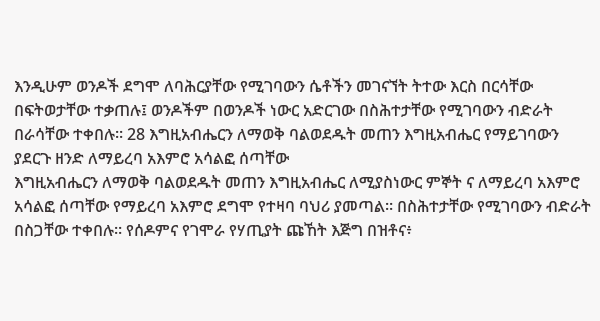እንዲሁም ወንዶች ደግሞ ለባሕርያቸው የሚገባውን ሴቶችን መገናኘት ትተው እርስ በርሳቸው በፍትወታቸው ተቃጠሉ፤ ወንዶችም በወንዶች ነውር አድርገው በስሕተታቸው የሚገባውን ብድራት በራሳቸው ተቀበሉ። 28 እግዚአብሔርን ለማወቅ ባልወደዱት መጠን እግዚአብሔር የማይገባውን ያደርጉ ዘንድ ለማይረባ አእምሮ አሳልፎ ሰጣቸው
እግዚአብሔርን ለማወቅ ባልወደዱት መጠን እግዚአብሔር ለሚያስነውር ምኞት ና ለማይረባ አእምሮ አሳልፎ ሰጣቸው የማይረባ አእምሮ ደግሞ የተዛባ ባህሪ ያመጣል። በስሕተታቸው የሚገባውን ብድራት በስጋቸው ተቀበሉ። የሰዶምና የገሞራ የሃጢያት ጩኸት እጅግ በዝቶና፥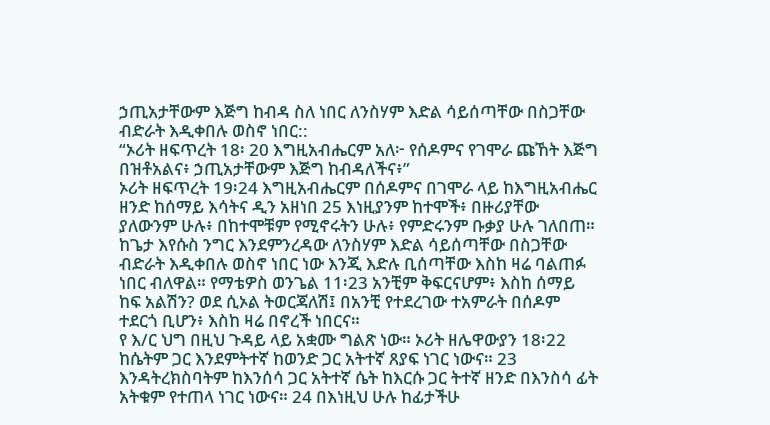ኃጢአታቸውም እጅግ ከብዳ ስለ ነበር ለንስሃም እድል ሳይሰጣቸው በስጋቸው ብድራት እዲቀበሉ ወስኖ ነበር::
“ኦሪት ዘፍጥረት 18፡ 20 እግዚአብሔርም አለ፦ የሰዶምና የገሞራ ጩኸት እጅግ በዝቶአልና፥ ኃጢአታቸውም እጅግ ከብዳለችና፥”
ኦሪት ዘፍጥረት 19፡24 እግዚአብሔርም በሰዶምና በገሞራ ላይ ከእግዚአብሔር ዘንድ ከሰማይ እሳትና ዲን አዘነበ 25 እነዚያንም ከተሞች፥ በዙሪያቸው ያለውንም ሁሉ፥ በከተሞቹም የሚኖሩትን ሁሉ፥ የምድሩንም ቡቃያ ሁሉ ገለበጠ። ከጌታ እየሱስ ንግር እንደምንረዳው ለንስሃም እድል ሳይሰጣቸው በስጋቸው ብድራት እዲቀበሉ ወስኖ ነበር ነው እንጂ እድሉ ቢሰጣቸው እስከ ዛሬ ባልጠፉ ነበር ብለዋል። የማቴዎስ ወንጌል 11፡23 አንቺም ቅፍርናሆም፥ እስከ ሰማይ ከፍ አልሽን? ወደ ሲኦል ትወርጃለሽ፤ በአንቺ የተደረገው ተአምራት በሰዶም ተደርጎ ቢሆን፥ እስከ ዛሬ በኖረች ነበርና።
የ እ/ር ህግ በዚህ ጉዳይ ላይ አቋሙ ግልጽ ነው። ኦሪት ዘሌዋውያን 18፡22 ከሴትም ጋር እንደምትተኛ ከወንድ ጋር አትተኛ ጸያፍ ነገር ነውና። 23 እንዳትረክስባትም ከእንሰሳ ጋር አትተኛ ሴት ከእርሱ ጋር ትተኛ ዘንድ በእንስሳ ፊት አትቁም የተጠላ ነገር ነውና። 24 በእነዚህ ሁሉ ከፊታችሁ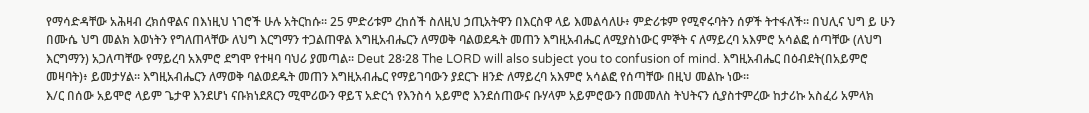የማሳድዳቸው አሕዛብ ረክሰዋልና በእነዚህ ነገሮች ሁሉ አትርከሱ። 25 ምድሪቱም ረከሰች ስለዚህ ኃጢአትዋን በእርስዋ ላይ እመልሳለሁ፥ ምድሪቱም የሚኖሩባትን ሰዎች ትተፋለች። በህሊና ህግ ይ ሁን በሙሴ ህግ መልክ እወነትን የግለጠላቸው ለህግ እርግማን ተጋልጠዋል እግዚአብሔርን ለማወቅ ባልወደዱት መጠን እግዚአብሔር ለሚያስነውር ምኞት ና ለማይረባ አእምሮ አሳልፎ ሰጣቸው (ለህግ እርግማን) አጋለጣቸው የማይረባ አእምሮ ደግሞ የተዛባ ባህሪ ያመጣል። Deut 28፡28 The LORD will also subject you to confusion of mind. እግዚአብሔር በዕብደት(በአይምሮ መዛባት)፥ ይመታሃል። እግዚአብሔርን ለማወቅ ባልወደዱት መጠን እግዚአብሔር የማይገባውን ያደርጉ ዘንድ ለማይረባ አእምሮ አሳልፎ የሰጣቸው በዚህ መልኩ ነው።
እ/ር በሰው አይሞሮ ላይም ጌታዋ እንደሆነ ናቡክነደጸርን ሚሞሪውን ዋይፕ አድርጎ የእንስሳ አይምሮ እንደሰጠውና ቡሃላም አይምሮውን በመመለስ ትህትናን ሲያስተምረው ከታሪኩ አስፈሪ አምላክ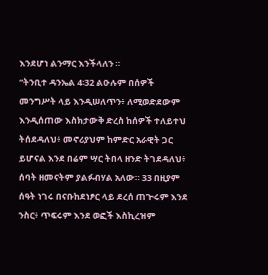እንደሆነ ልንማር እንችላለን ።
“ትንቢተ ዳንኤል 4፡32 ልዑሉም በሰዎች መንግሥት ላይ እንዲሠለጥን፥ ለሚወድደውም እንዲሰጠው እስክታውቅ ድረስ ከሰዎች ተለይተህ ትሰደዳለህ፥ መኖሪያህም ከምድር አራዊት ጋር ይሆናል እንደ በሬም ሣር ትበላ ዘንድ ትገደዳለህ፥ ሰባት ዘመናትም ያልፉብሃል አለው። 33 በዚያም ሰዓት ነገሩ በናቡከደነፆር ላይ ደረሰ ጠጕሩም እንደ ንስር፥ ጥፍሩም እንደ ወፎች እስኪረዝም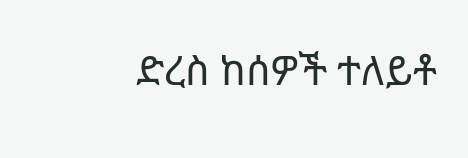ድረስ ከሰዎች ተለይቶ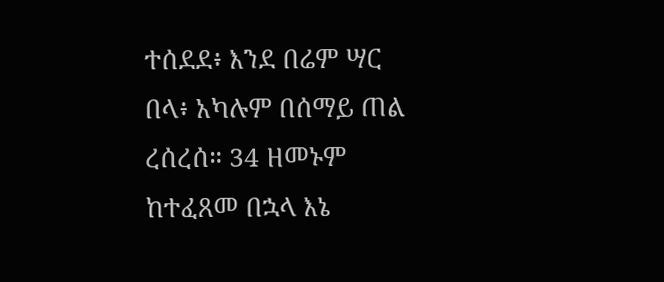ተሰደደ፥ እንደ በሬም ሣር በላ፥ አካሉም በሰማይ ጠል ረሰረሰ። 34 ዘመኑም ከተፈጸመ በኋላ እኔ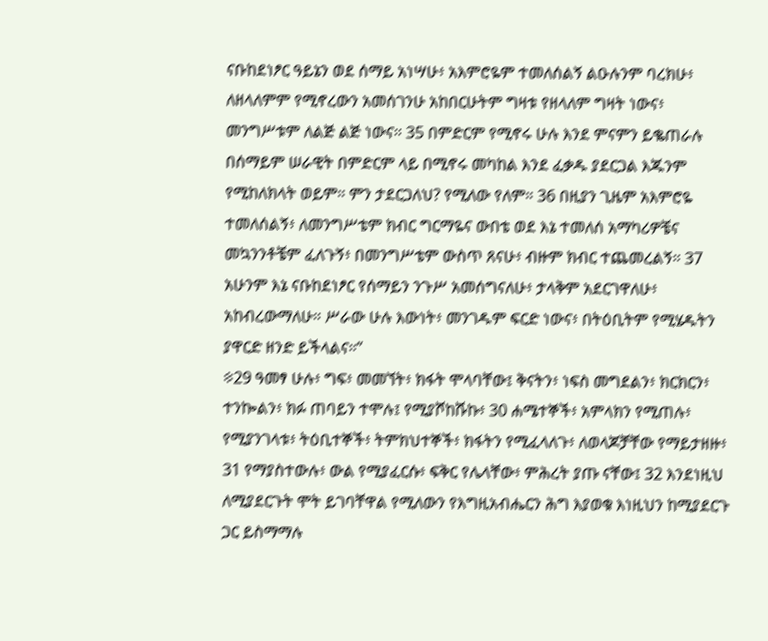ናቡከደነፆር ዓይኔን ወደ ሰማይ አነሣሁ፥ አእምሮዬም ተመለሰልኝ ልዑሉንም ባረክሁ፥ ለዘላለምም የሚኖረውን አመሰገንሁ አከበርሁትም ግዛቱ የዘላለም ግዛት ነውና፥ መንግሥቱም ለልጅ ልጅ ነውና። 35 በምድርም የሚኖሩ ሁሉ እንደ ምናምን ይቈጠራሉ በሰማይም ሠራዊት በምድርም ላይ በሚኖሩ መካከል እንደ ፈቃዱ ያደርጋል እጁንም የሚከለክላት ወይም። ምን ታደርጋለህ? የሚለው የለም። 36 በዚያን ጊዜም አእምሮዬ ተመለሰልኝ፥ ለመንግሥቴም ክብር ግርማዬና ውበቴ ወደ እኔ ተመለሰ አማካሪዎቼና መኳንንቶቼም ፈለጉኝ፥ በመንግሥቴም ውስጥ ጸናሁ፥ ብዙም ክብር ተጨመረልኝ። 37 አሁንም እኔ ናቡከደነፆር የሰማይን ንጉሥ አመሰግናለሁ፥ ታላቅም አደርገዋለሁ፥ አከብረውማለሁ። ሥራው ሁሉ እውነት፥ መንገዱም ፍርድ ነውና፥ በትዕቢትም የሚሄዱትን ያዋርድ ዘንድ ይችላልና።”
፨29 ዓመፃ ሁሉ፥ ግፍ፥ መመኘት፥ ክፋት ሞላባቸው፤ ቅናትን፥ ነፍስ መግደልን፥ ክርክርን፥ ተንኰልን፥ ክፉ ጠባይን ተሞሉ፤ የሚያሾከሹኩ፥ 30 ሐሜተኞች፥ አምላክን የሚጠሉ፥ የሚያንገላቱ፥ ትዕቢተኞች፥ ትምክህተኞች፥ ክፋትን የሚፈላለጉ፥ ለወላጆቻቸው የማይታዘዙ፥ 31 የማያስተውሉ፥ ውል የሚያፈርሱ፥ ፍቅር የሌላቸው፥ ምሕረት ያጡ ናቸው፤ 32 እንደነዚህ ለሚያደርጉት ሞት ይገባቸዋል የሚለውን የእግዚአብሔርን ሕግ እያወቁ እነዚህን ከሚያደርጉ ጋር ይስማማሉ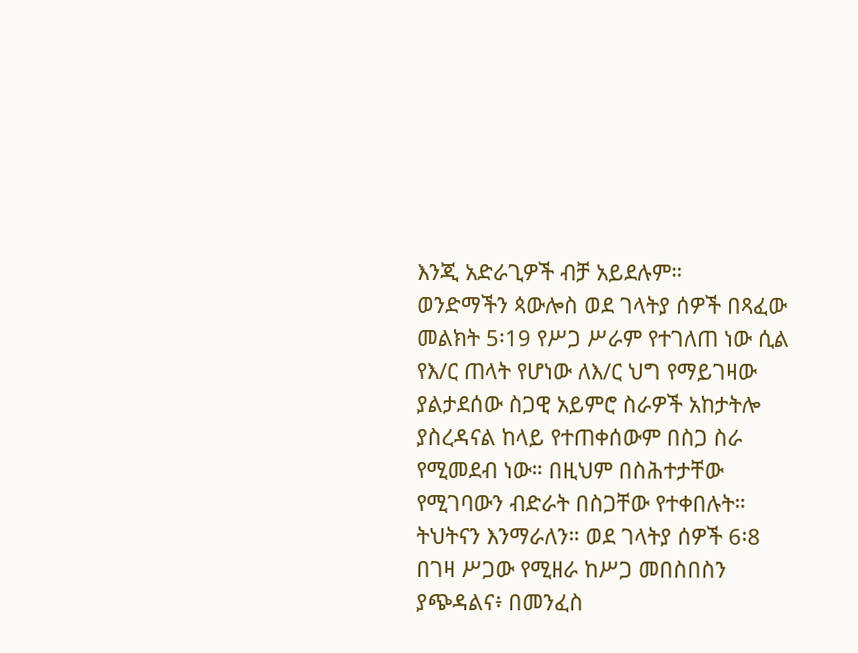እንጂ አድራጊዎች ብቻ አይደሉም።
ወንድማችን ጳውሎስ ወደ ገላትያ ሰዎች በጻፈው መልክት 5፡19 የሥጋ ሥራም የተገለጠ ነው ሲል የእ/ር ጠላት የሆነው ለእ/ር ህግ የማይገዛው ያልታደሰው ስጋዊ አይምሮ ስራዎች አከታትሎ ያስረዳናል ከላይ የተጠቀሰውም በስጋ ስራ የሚመደብ ነው። በዚህም በስሕተታቸው የሚገባውን ብድራት በስጋቸው የተቀበሉት። ትህትናን እንማራለን። ወደ ገላትያ ሰዎች 6፡8 በገዛ ሥጋው የሚዘራ ከሥጋ መበስበስን ያጭዳልና፥ በመንፈስ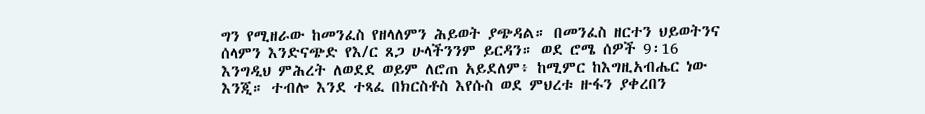ግን የሚዘራው ከመንፈስ የዘላለምን ሕይወት ያጭዳል። በመንፈስ ዘርተን ህይወትንና ሰላምን እንድናጭድ የእ/ር ጸጋ ሁላችንንም ይርዳን። ወደ ሮሜ ሰዎች 9፡16 እንግዲህ ምሕረት ለወደደ ወይም ለሮጠ አይደለም፥ ከሚምር ከእግዚአብሔር ነው እንጂ። ተብሎ እንደ ተጻፈ በክርስቶስ እየሱስ ወደ ምህረቱ ዙፋን ያቀረበን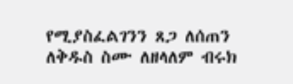የሚያስፈልገንን ጸጋ ለሰጠን ለቅዱስ ስሙ ለዘላለም ብሩክ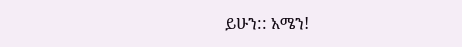ይሁን:: አሜን!